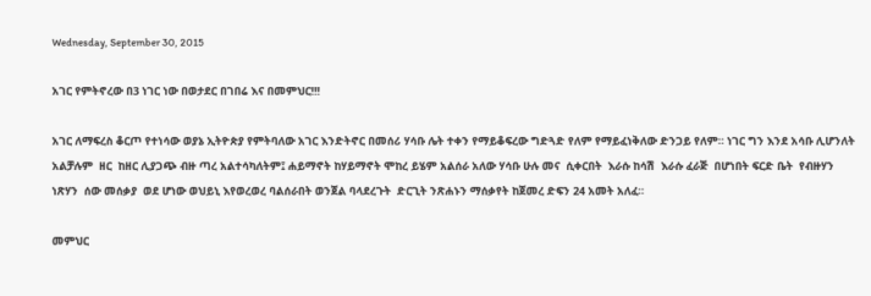Wednesday, September 30, 2015

አገር የምትኖረው በ3 ነገር ነው በወታደር በገበሬ እና በመምህር!!!

አገር ለማፍረስ ቆርጦ የተነሳው ወያኔ ኢትዮጵያ የምትባለው አገር እንድትኖር በመሰሪ ሃሳቡ ሌት ተቀን የማይቆፍረው ግድጓድ የለም የማይፈነቅለው ድንጋይ የለም። ነገር ግን እንደ አሳቡ ሊሆንለት አልቻሉም  ዘር  ከዘር ሊያጋጭ ብዙ ጣረ አልተሳካለትም፤ ሐይማኖት ከሃይማኖት ሞከረ ይሄም አልሰራ አለው ሃሳቡ ሁሉ መና  ሲቀርበት  እራሱ ከሳሽ  እራሱ ፈራጅ  በሆነበት ፍርድ ቤት  የብዙሃን ነጽሃን  ሰው መሰቃያ  ወደ ሆነው ወህይኒ እየወረወረ ባልሰራበት ወንጀል ባላደረጉት  ድርጊት ንጽሐኑን ማሰቃየት ከጀመረ ድፍን 24 አመት አለፈ።

መምህር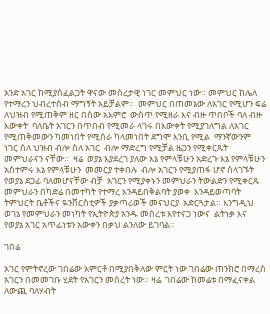አንድ አገር ከሚያስፈልጋት ዋናው መሰረታዊ ነገር መምህር ነው። መምህር ከሌለ የተማረን ህብረተሰብ ማግኝት አይቻልም።  መምህር በጠመኔው ለአገር የሚሆን ፍሬ ለህዝብ የሚጠቅም ዘር በሰው አእምሮ  ውስጥ የሚዘራ እና ብዙ ጥበቦች ባለ ብዙ እውቀት  ባለቤት አገርን በጥበብ የሚመራ ላገሩ በእውቀት የሚያገለግል ለአገር የሚጠቅመውን ካመነበት የሚሰራ ካላመነበት ደግሞ እንቢ የሚል  ማንኛውንም ነገር ሰለ ህዝብ ብሎ ስለ አገር  ብሎ ማድረግ የሚቻል ዜጋን የሚቀርጹት መምህራናን ናቸው።  ዛሬ  ወያኔ እያደረገ ያለው እኔ የምላቹሁን አድረጉ እኔ የምላቹሁን አስተምሩ እኔ የምላቹሁን  መመርያ ተቀበሉ  ብሎ አገርን የሚያጠፋ ሆኖ ሰላገኙት የወያኔ ደጋፊ ባለመሆናቸው ብቻ  አገርን የሚያቀኑን መምህራን ትውልድን የሚቀርጹ  መምህራን በካድሬ በመተካት የተማረ እንዳይበቅልባት ያወቀ  እንዳይወጣባት ትምህርት ቤቶችና ዪንቨርስቲዎች ያቃጣሪወች መናህርያ  አድርጓታል። እንግዲህ ወገኔ የመምህራን መነካት የኢትዮጵያ አንዱ መሰረቱ እየተናጋ ነውና  ልትነቃ እና  የወያኔ አገር አጥፊነቱን አውቀን በቃህ ልንለው ይገባል።

ገበሬ

አገር የምትኖረው ገበሬው አምርቶ በሚያበቅለው ምርት ነው ገበሬው ጠንክሮ በማረስ አገርን በመመገቡ ሂደት የአገርን መሰረት ነው። ዛሬ  ገበሬው ከመሬቱ በማፈናቀል ለውጪ ባለሃብት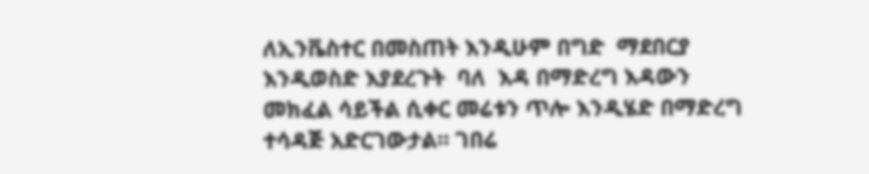ለኢንቬስተር በመስጠት እንዲሁም በግድ  ማደበርያ  እንዲወስድ እያደረጉት  ባለ  እዳ በማድረግ እዳውን መክፈል ሳይችል ሲቀር መሬቱን ጥሎ እንዲሄድ በማድረግ ተሳዳጅ አድርገውታል። ገበሬ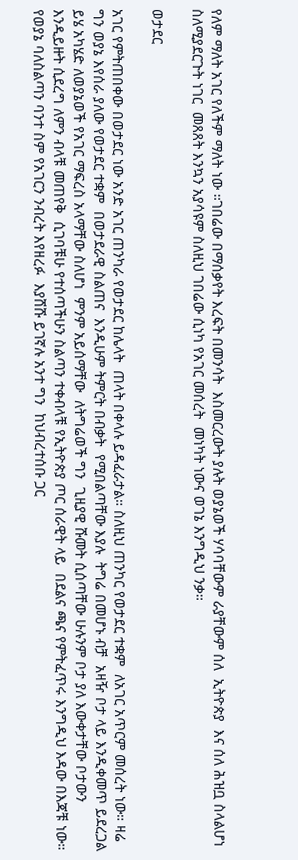የለም ማለት አገር የለችም ማለት ነው ።ገበሬው በማሰቃየት እረፍት በመንሳት  እስመርረውት ያሉት ወያኔወች ሃሳባቸውም ራያቸውም ሰለ  ኢትዮጵያ  እና ሰለ ሕዝቧ ስላልሆነ ስለሚያደርጉት ነገር  መጸጸት እንኳን አያሳዩም ስለዚህ ገበሬው ሲነካ የአገር መሰረት  መነካት ነውና ወገኔ እንግዲህ ንቃ።

ወታደር

አገር የምትጠበቀው በወታደር ነው አንድ አገር ጠንካራ የወታደር ከሌላት  ጠላት በቀላሉ ይዳፈራታል። ስለዚህ ጠንካር የወታደር ተቋም  ለአገር አጥርም መሰረት ነው። ዛሬ ግን ወያኔ እየሰራ ያለው የወታደር ተቋም  በወታደራዊ ስልጠና  እንዲሁም ትምርት በብቃት  የሚበልጣቸው እያሉ  ትግሬ በመሆኑ ብቻ  አዛዥ ቦታ ላይ እንዲቀመጥ ይደረጋል  ይሄ አካሄድ ለወያኔወች የአገር ማፍረስ አላማቸው ስለሆነ  ምንም አይሰማቸው  ለትግሬወች ግን  ጊዚያዊ ሹመት ሲሰጣቸው ሁሉንም ቦታ ያለ እውቀታቸው ቦታውን እንዲይዙት ሲደረግ ለምን ብላቹ መጠየቅ  ሲገባቹሁ የተሰጣችሁን ስልጣን ተቀብላቹ የኢትዮጵያ ጦር ሰራዊት ላይ  በደልና ጫና የምትፈጥሩ እንግዲህ እዳው በእጃቹ ነው። የወያኔ ባለስልጣን ባንተ ስም የአገርን ንብረት እየዘረፉ  እያሸሹ ይገኛሉ አንተ ግን  ከህብረተሰቡ ጋር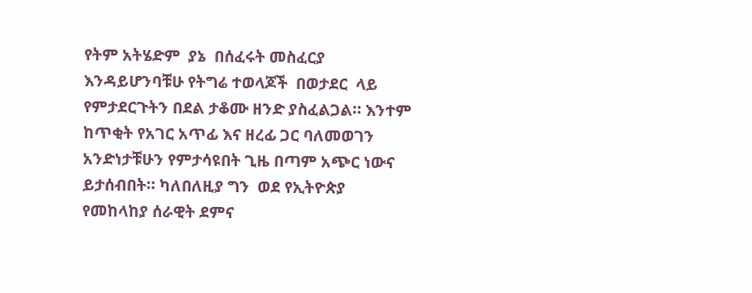የትም አትሄድም  ያኔ  በሰፈሩት መስፈርያ  እንዳይሆንባቹሁ የትግሬ ተወላጆች  በወታደር  ላይ የምታደርጉትን በደል ታቆሙ ዘንድ ያስፈልጋል። እንተም ከጥቂት የአገር አጥፊ እና ዘረፊ ጋር ባለመወገን አንድነታቹሁን የምታሳዩበት ጊዜ በጣም አጭር ነውና ይታሰብበት። ካለበለዚያ ግን  ወደ የኢትዮጵያ  የመከላከያ ሰራዊት ደምና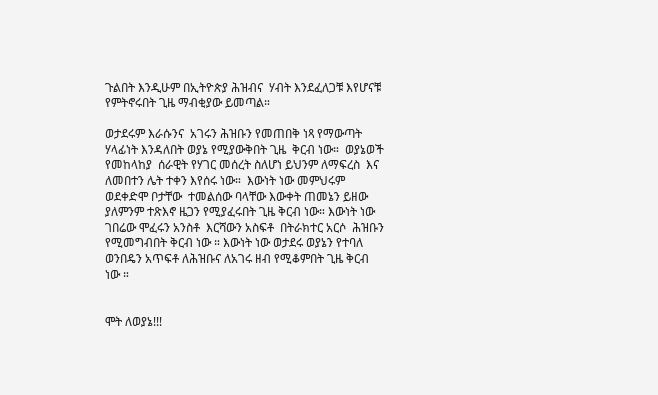ጉልበት እንዲሁም በኢትዮጵያ ሕዝብና  ሃብት እንደፈለጋቹ እየሆናቹ የምትኖሩበት ጊዜ ማብቂያው ይመጣል።

ወታደሩም እራሱንና  አገሩን ሕዝቡን የመጠበቅ ነጻ የማውጣት ሃላፊነት እንዳለበት ወያኔ የሚያውቅበት ጊዜ  ቅርብ ነው።  ወያኔወች የመከላከያ  ሰራዊት የሃገር መሰረት ስለሆነ ይህንም ለማፍረስ  እና ለመበተን ሌት ተቀን እየሰሩ ነው።  እውነት ነው መምህሩም ወደቀድሞ ቦታቸው  ተመልሰው ባላቸው እውቀት ጠመኔን ይዘው ያለምንም ተጽእኖ ዜጋን የሚያፈሩበት ጊዜ ቅርብ ነው። እውነት ነው ገበሬው ሞፈሩን አንስቶ  እርሻውን አስፍቶ  በትራክተር አርሶ  ሕዝቡን የሚመግብበት ቅርብ ነው ። እውነት ነው ወታደሩ ወያኔን የተባለ ወንበዴን አጥፍቶ ለሕዝቡና ለአገሩ ዘብ የሚቆምበት ጊዜ ቅርብ ነው ።


ሞት ለወያኔ!!!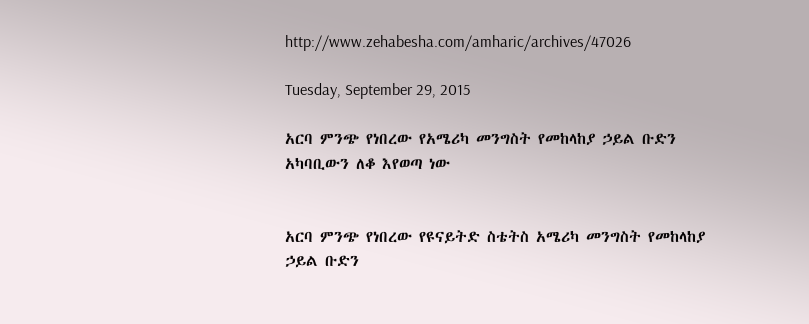http://www.zehabesha.com/amharic/archives/47026

Tuesday, September 29, 2015

አርባ ምንጭ የነበረው የአሜሪካ መንግስት የመከላከያ ኃይል ቡድን አካባቢውን ለቆ እየወጣ ነው


አርባ ምንጭ የነበረው የዩናይትድ ስቴትስ አሜሪካ መንግስት የመከላከያ ኃይል ቡድን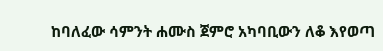ከባለፈው ሳምንት ሐሙስ ጀምሮ አካባቢውን ለቆ እየወጣ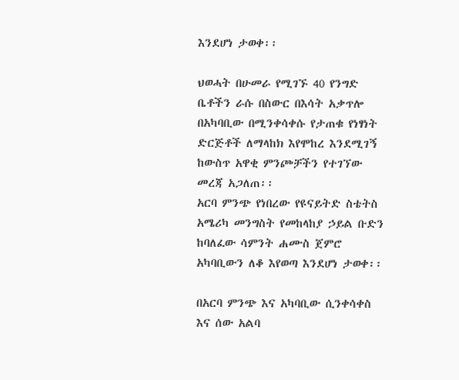እንደሆነ ታወቀ፡፡

ህወሓት በሁመራ የሚገኙ 40 የንግድ ቤቶችን ራሱ በስውር በእሳት አቃጥሎ በአካባቢው በሚንቀሳቀሱ የታጠቁ የነፃነት ድርጅቶች ለማላከክ እየሞከረ እንደሚገኝ ከውስጥ አዋቂ ምንጮቻችን የተገኘው መረጃ አጋለጠ፡፡
አርባ ምንጭ የነበረው የዩናይትድ ስቴትስ አሜሪካ መንግስት የመከላከያ ኃይል ቡድን ከባለፈው ሳምንት ሐሙስ ጀምሮ አካባቢውን ለቆ እየወጣ እንደሆነ ታወቀ፡፡

በአርባ ምንጭ እና አካባቢው ሲንቀሳቀስ እና ሰው አልባ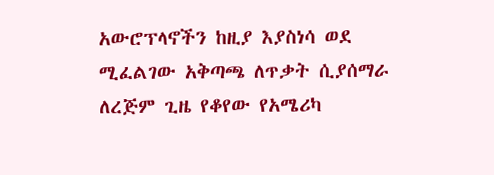አውሮፕላኖችን ከዚያ እያስነሳ ወደ ሚፈልገው አቅጣጫ ለጥቃት ሲያሰማራ ለረጅም ጊዜ የቆየው የአሜሪካ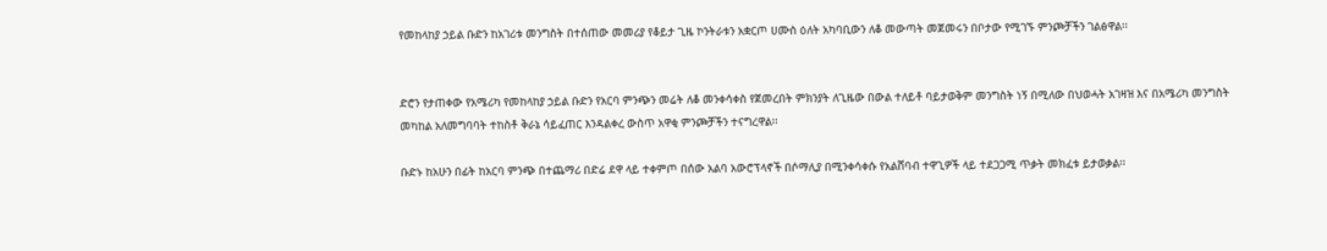የመከላከያ ኃይል ቡድን ከአገሪቱ መንግስት በተሰጠው መመሪያ የቆይታ ጊዜ ኮንትራቱን አቋርጦ ሀሙስ ዕለት አካባቢውን ለቆ መውጣት መጀመሩን በቦታው የሚገኙ ምንጮቻችን ገልፅዋል፡፡


ድሮን የታጠቀው የአሜሪካ የመከላከያ ኃይል ቡድን የአርባ ምንጭን መሬት ለቆ መንቀሳቀስ የጀመረበት ምክንያት ለጊዜው በውል ተለይቶ ባይታወቅም መንግስት ነኝ በሚለው በህወሓት አገዛዝ እና በአሜሪካ መንግስት መካከል አለመግባባት ተከስቶ ቅራኔ ሳይፈጠር እንዳልቀረ ውስጥ አዋቂ ምንጮቻችን ተናግረዋል፡፡

ቡድኑ ከአሁን በፊት ከአርባ ምንጭ በተጨማሪ በድሬ ደዋ ላይ ተቀምጦ በሰው አልባ አውሮፕላኖች በሶማሊያ በሚንቀሳቀሱ የአልሸባብ ተዋጊዎች ላይ ተደጋጋሚ ጥቃት መክፈቱ ይታወቃል፡፡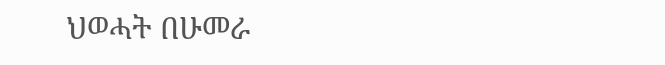ህወሓት በሁመራ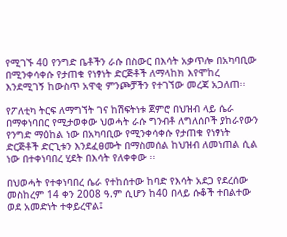የሚገኙ 40 የንግድ ቤቶችን ራሱ በስውር በእሳት አቃጥሎ በአካባቢው በሚንቀሳቀሱ የታጠቁ የነፃነት ድርጅቶች ለማላከክ እየሞከረ እንደሚገኝ ከውስጥ አዋቂ ምንጮቻችን የተገኘው መረጃ አጋለጠ፡፡

የፖለቲካ ትርፍ ለማግኘት ገና ከሽፍትነቱ ጀምሮ በህዝብ ላይ ሴራ በማቀነባበር የሚታወቀው ህወሓት ራሱ ግንብቶ ለግለሰቦች ያከራየውን የንግድ ማዕከል ነው በአካባቢው የሚንቀሳቀሱ የታጠቁ የነፃነት ድርጅቶች ድርጊቱን እንደፈፀሙት በማስመሰል ከህዝብ ለመነጠል ሲል ነው በተቀነባበረ ሂደት በእሳት የለቀቀው ፡፡

በህወሓት የተቀነባበረ ሴራ የተከሰተው ከባድ የእሳት አደጋ የደረሰው መስከረም 14 ቀን 2008 ዓ.ም ሲሆን ከ40 በላይ ሱቆች ተበልተው ወደ አመድነት ተቀይረዋል፤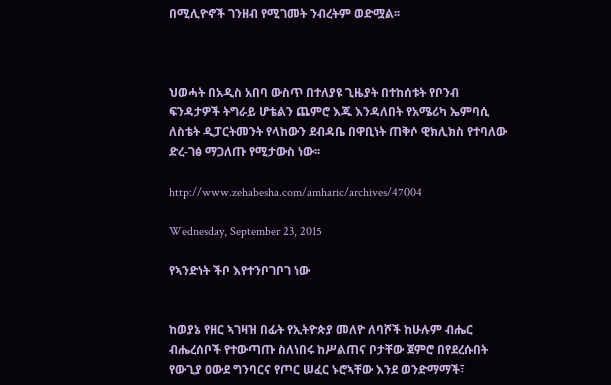በሚሊዮኖች ገንዘብ የሚገመት ንብረትም ወድሟል፡፡



ህወሓት በአዲስ አበባ ውስጥ በተለያዩ ጊዜያት በተከሰቱት የቦንብ ፍንዳታዎች ትግራይ ሆቴልን ጨምሮ እጁ እንዳለበት የአሜሪካ ኤምባሲ ለስቴት ዲፓርትመንት የላከውን ደብዳቤ በዋቢነት ጠቅሶ ዊክሊክስ የተባለው ድረ-ገፅ ማጋለጡ የሚታውስ ነው፡፡

http://www.zehabesha.com/amharic/archives/47004

Wednesday, September 23, 2015

የኣንድነት ችቦ እየተንቦገቦገ ነው


ከወያኔ የዘር ኣገዛዝ በፊት የኢትዮጵያ መለዮ ለባሾች ከሁሉም ብሔር ብሔረሰቦች የተውጣጡ ስለነበሩ ከሥልጠና ቦታቸው ጀምሮ በየደረሱበት የውጊያ ዐውደ ግንባርና የጦር ሠፈር ኑሮኣቸው እንደ ወንድማማች፣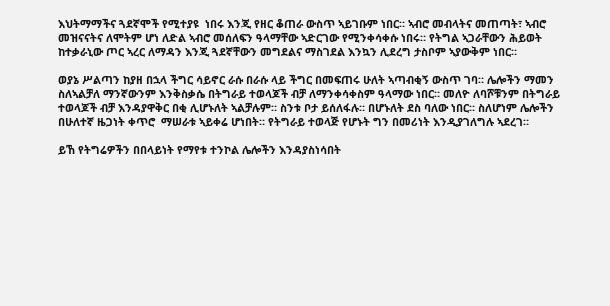እህትማማችና ጓደኛሞች የሚተያዩ  ነበሩ እንጂ የዘር ቆጠራ ውስጥ ኣይገቡም ነበር። ኣብሮ መብላትና መጠጣት፣ ኣብሮ መዝናናትና ለሞትም ሆነ ለድል ኣብሮ መሰለፍን ዓላማቸው ኣድርገው የሚንቀሳቀሱ ነበሩ። የትግል ኣጋራቸውን ሕይወት ከተቃራኒው ጦር ኣረር ለማዳን እንጂ ጓደኛቸውን መግደልና ማስገደል እንኳን ሊደረግ ታስቦም ኣያውቅም ነበር።

ወያኔ ሥልጣን ከያዘ በኋላ ችግር ሳይኖር ራሱ በራሱ ላይ ችግር በመፍጠሩ ሁለት ኣጣብቂኝ ውስጥ ገባ። ሌሎችን ማመን ስለኣልቻለ ማንኛውንም እንቅስቃሴ በትግራይ ተወላጆች ብቻ ለማንቀሳቀስም ዓላማው ነበር። መለዮ ለባሾቹንም በትግራይ ተወላጆች ብቻ እንዳያዋቅር በቂ ሊሆኑለት ኣልቻሉም። ስንቱ ቦታ ይሰለፋሉ። በሆኑለት ደስ ባለው ነበር። ስለሆነም ሌሎችን በሁለተኛ ዜጋነት ቀጥሮ  ማሠራቱ ኣይቀሬ ሆነበት። የትግራይ ተወላጅ የሆኑት ግን በመሪነት እንዲያገለግሉ ኣደረገ።

ይኸ የትግሬዎችን በበላይነት የማየቱ ተንኮል ሌሎችን እንዳያስነሳበት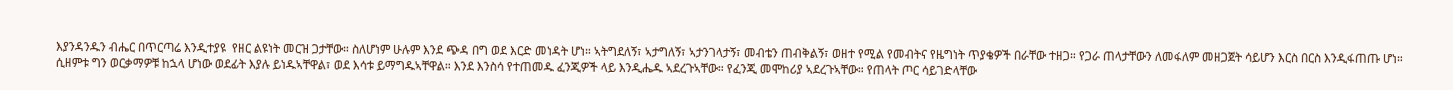እያንዳንዱን ብሔር በጥርጣሬ እንዲተያዩ  የዘር ልዩነት መርዝ ጋታቸው። ስለሆነም ሁሉም እንደ ጭዳ በግ ወደ እርድ መነዳት ሆነ። ኣትግደለኝ፣ ኣታግለኝ፣ ኣታንገላታኝ፣ መብቴን ጠብቅልኝ፣ ወዘተ የሚል የመብትና የዜግነት ጥያቄዎች በራቸው ተዘጋ። የጋራ ጠላታቸውን ለመፋለም መዘጋጀት ሳይሆን እርስ በርስ እንዲፋጠጡ ሆነ። ሲዘምቱ ግን ወርቃማዎቹ ከኋላ ሆነው ወደፊት እያሉ ይነዱኣቸዋል፣ ወደ እሳቱ ይማግዱኣቸዋል። እንደ እንስሳ የተጠመዱ ፈንጂዎች ላይ እንዲሔዱ ኣደረጉኣቸው። የፈንጂ መሞከሪያ ኣደረጉኣቸው። የጠላት ጦር ሳይገድላቸው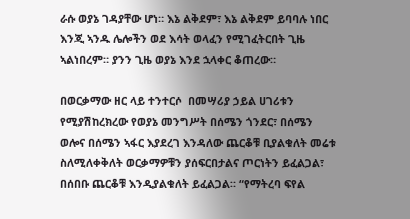ራሱ ወያኔ ገዳያቸው ሆነ። እኔ ልቅደም፣ እኔ ልቅደም ይባባሉ ነበር እንጂ ኣንዱ ሌሎችን ወደ እሳት ወላፈን የሚገፈትርበት ጊዜ ኣልነበረም። ያንን ጊዜ ወያኔ እንደ ኋላቀር ቆጠረው።

በወርቃማው ዘር ላይ ተንተርሶ  በመሣሪያ ኃይል ሀገሪቱን የሚያሽከረክረው የወያኔ መንግሥት በሰሜን ጎንደር፣ በሰሜን ወሎና በሰሜን ኣፋር እያደረገ እንዳለው ጨርቆቹ ቢያልቁለት መሬቱ ስለሚለቀቅለት ወርቃማዎቹን ያሰፍርበታልና ጦርነትን ይፈልጋል፣ በሰበቡ ጨርቆቹ እንዲያልቁለት ይፈልጋል። “የማትረባ ፍየል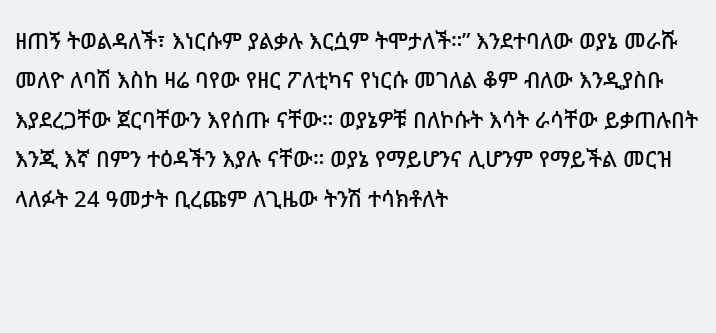ዘጠኝ ትወልዳለች፣ እነርሱም ያልቃሉ እርሷም ትሞታለች።” እንደተባለው ወያኔ መራሹ መለዮ ለባሽ እስከ ዛሬ ባየው የዘር ፖለቲካና የነርሱ መገለል ቆም ብለው እንዲያስቡ እያደረጋቸው ጀርባቸውን እየሰጡ ናቸው። ወያኔዎቹ በለኮሱት እሳት ራሳቸው ይቃጠሉበት እንጂ እኛ በምን ተዕዳችን እያሉ ናቸው። ወያኔ የማይሆንና ሊሆንም የማይችል መርዝ ላለፉት 24 ዓመታት ቢረጩም ለጊዜው ትንሽ ተሳክቶለት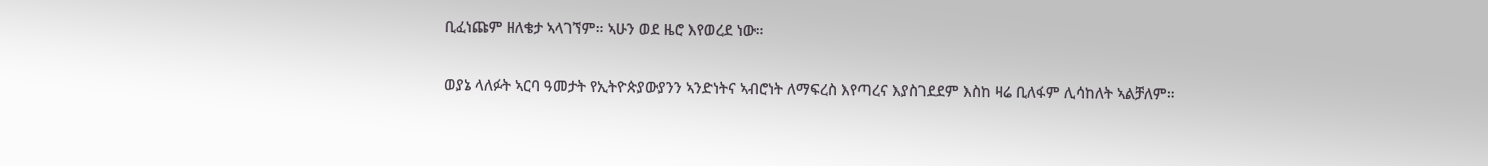ቢፈነጩም ዘለቄታ ኣላገኘም። ኣሁን ወደ ዜሮ እየወረደ ነው።

ወያኔ ላለፉት ኣርባ ዓመታት የኢትዮጵያውያንን ኣንድነትና ኣብሮነት ለማፍረስ እየጣረና እያስገደደም እስከ ዛሬ ቢለፋም ሊሳከለት ኣልቻለም።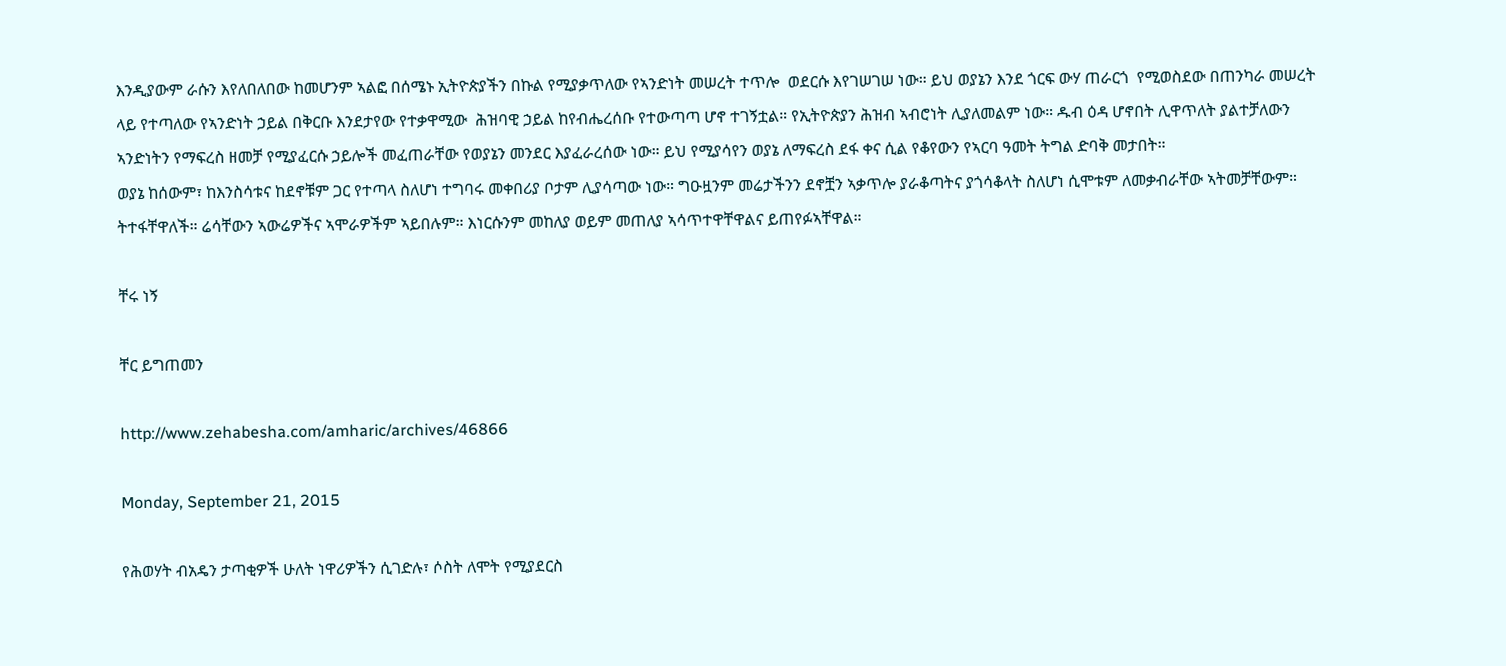እንዲያውም ራሱን እየለበለበው ከመሆንም ኣልፎ በሰሜኑ ኢትዮጵያችን በኩል የሚያቃጥለው የኣንድነት መሠረት ተጥሎ  ወደርሱ እየገሠገሠ ነው። ይህ ወያኔን እንደ ጎርፍ ውሃ ጠራርጎ  የሚወስደው በጠንካራ መሠረት ላይ የተጣለው የኣንድነት ኃይል በቅርቡ እንደታየው የተቃዋሚው  ሕዝባዊ ኃይል ከየብሔረሰቡ የተውጣጣ ሆኖ ተገኝቷል። የኢትዮጵያን ሕዝብ ኣብሮነት ሊያለመልም ነው። ዱብ ዕዳ ሆኖበት ሊዋጥለት ያልተቻለውን ኣንድነትን የማፍረስ ዘመቻ የሚያፈርሱ ኃይሎች መፈጠራቸው የወያኔን መንደር እያፈራረሰው ነው። ይህ የሚያሳየን ወያኔ ለማፍረስ ደፋ ቀና ሲል የቆየውን የኣርባ ዓመት ትግል ድባቅ መታበት።
ወያኔ ከሰውም፣ ከእንስሳቱና ከደኖቹም ጋር የተጣላ ስለሆነ ተግባሩ መቀበሪያ ቦታም ሊያሳጣው ነው። ግዑዟንም መሬታችንን ደኖቿን ኣቃጥሎ ያራቆጣትና ያጎሳቆላት ስለሆነ ሲሞቱም ለመቃብራቸው ኣትመቻቸውም። ትተፋቸዋለች። ሬሳቸውን ኣውሬዎችና ኣሞራዎችም ኣይበሉም። እነርሱንም መከለያ ወይም መጠለያ ኣሳጥተዋቸዋልና ይጠየፉኣቸዋል።

ቸሩ ነኝ

ቸር ይግጠመን

http://www.zehabesha.com/amharic/archives/46866

Monday, September 21, 2015

የሕወሃት ብአዴን ታጣቂዎች ሁለት ነዋሪዎችን ሲገድሉ፣ ሶስት ለሞት የሚያደርስ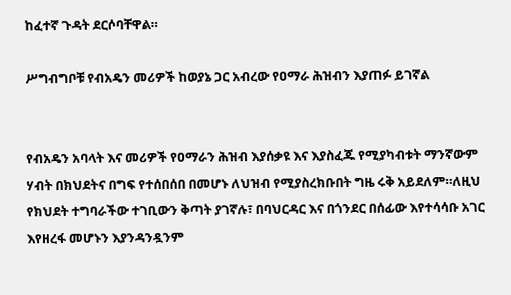ከፈተኛ ጉዳት ደርሶባቸዋል።

ሥግብግቦቹ የብአዴን መሪዎች ከወያኔ ጋር አብረው የዐማራ ሕዝብን እያጠፉ ይገኛል


የብአዴን አባላት እና መሪዎች የዐማራን ሕዝብ እያሰቃዩ እና እያስፈጁ የሚያካብቱት ማንኛውም ሃብት በክህደትና በግፍ የተሰበሰበ በመሆኑ ለህዝብ የሚያስረክቡበት ግዜ ሩቅ አይደለም።ለዚህ የክህደት ተግባራችው ተገቢውን ቅጣት ያገኛሉ፣ በባህርዳር እና በጎንደር በሰፊው እየተሳሳቡ አገር እየዘረፋ መሆኑን እያንዳንዷንም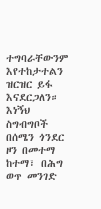ተግባራቸውንም እየተከታተልን ዝርዝር ይፋ እናደርጋለን። እነኝህ ስግብግቦች በሰሜን ጎንደር ዞን በመተማ ከተማ፣ በሕግ ወጥ መንገድ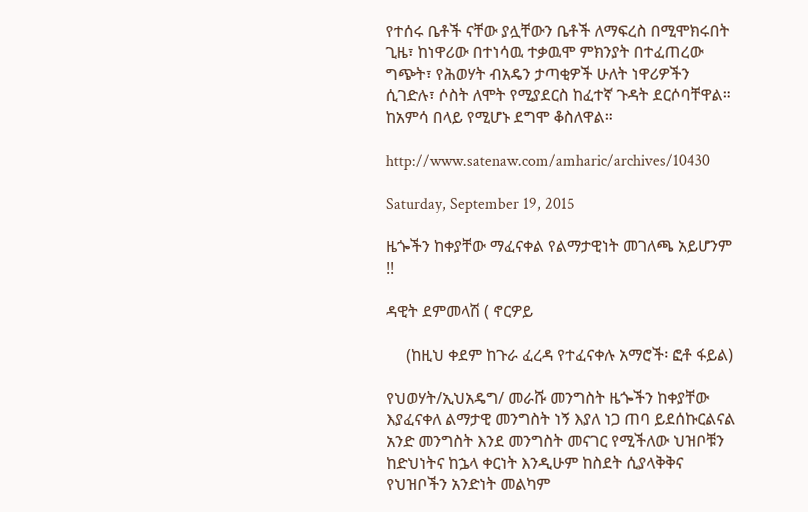የተሰሩ ቤቶች ናቸው ያሏቸውን ቤቶች ለማፍረስ በሚሞክሩበት ጊዜ፣ ከነዋሪው በተነሳዉ ተቃዉሞ ምክንያት በተፈጠረው ግጭት፣ የሕወሃት ብአዴን ታጣቂዎች ሁለት ነዋሪዎችን ሲገድሉ፣ ሶስት ለሞት የሚያደርስ ከፈተኛ ጉዳት ደርሶባቸዋል። ከአምሳ በላይ የሚሆኑ ደግሞ ቆስለዋል።

http://www.satenaw.com/amharic/archives/10430

Saturday, September 19, 2015

ዜጐችን ከቀያቸው ማፈናቀል የልማታዊነት መገለጫ አይሆንም !!

ዳዊት ደምመላሽ ( ኖርዎይ

     (ከዚህ ቀደም ከጉራ ፈረዳ የተፈናቀሉ አማሮች፡ ፎቶ ፋይል)

የህወሃት/ኢህአዴግ/ መራሹ መንግስት ዜጐችን ከቀያቸው እያፈናቀለ ልማታዊ መንግስት ነኝ እያለ ነጋ ጠባ ይደሰኩርልናል አንድ መንግስት እንደ መንግስት መናገር የሚችለው ህዝቦቹን ከድህነትና ከኌላ ቀርነት እንዲሁም ከስደት ሲያላቅቅና የህዝቦችን አንድነት መልካም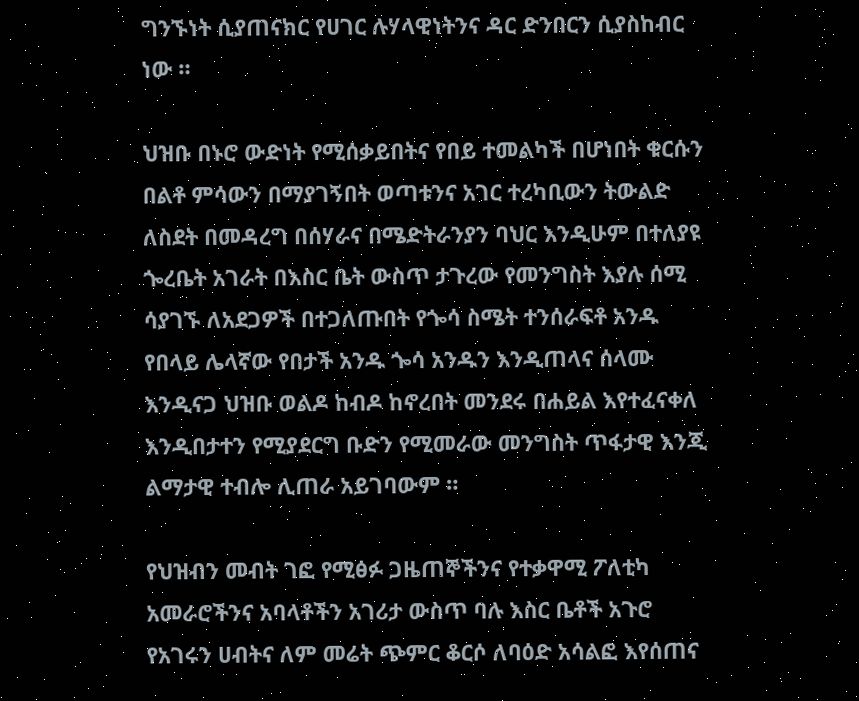ግንኙነት ሲያጠናክር የሀገር ሉሃላዊነትንና ዳር ድንበርን ሲያስከብር ነው ።

ህዝቡ በኑሮ ውድነት የሚሰቃይበትና የበይ ተመልካች በሆነበት ቁርሱን በልቶ ምሳውን በማያገኝበት ወጣቱንና አገር ተረካቢውን ትውልድ ለስደት በመዳረግ በሰሃራና በሜድትራንያን ባህር እንዲሁም በተለያዩ ጐረቤት አገራት በእስር ቤት ውስጥ ታጉረው የመንግስት እያሉ ሰሚ ሳያገኙ ለአደጋዎች በተጋለጡበት የጐሳ ስሜት ተንሰራፍቶ አንዱ የበላይ ሌላኛው የበታች አንዱ ጐሳ አንዱን እንዲጠላና ሰላሙ እንዲናጋ ህዝቡ ወልዶ ከብዶ ከኖረበት መንደሩ በሐይል እየተፈናቀለ እንዲበታተን የሚያደርግ ቡድን የሚመራው መንግስት ጥፋታዊ እንጂ ልማታዊ ተብሎ ሊጠራ አይገባውም ።

የህዝብን መብት ገፎ የሚፅፉ ጋዜጠኞችንና የተቃዋሚ ፖለቲካ አመራሮችንና አባላቶችን አገሪታ ውስጥ ባሉ እስር ቤቶች አጉሮ የአገሩን ሀብትና ለም መሬት ጭምር ቆርሶ ለባዕድ አሳልፎ እየሰጠና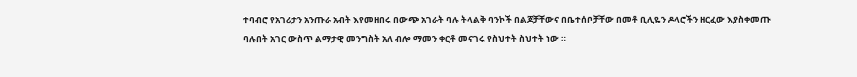ተባብሮ የአገሪታን አንጡራ አብት እየመዘበሩ በውጭ አገራት ባሉ ትላልቅ ባንኮች በልጆቻቸውና በቤተሰቦቻቸው በመቶ ቢሊዬን ዶላሮችን ዘርፈው እያስቀመጡ ባሉበት አገር ውስጥ ልማታዊ መንግስት አለ ብሎ ማመን ቀርቶ መናገሩ የስህተት ስህተት ነው ።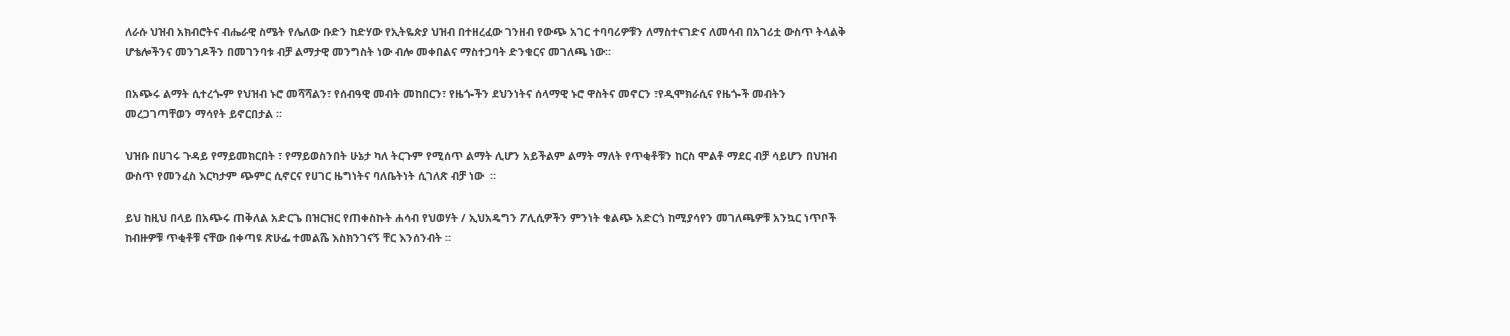ለራሱ ህዝብ አክብሮትና ብሔራዊ ስሜት የሌለው ቡድን ከድሃው የኢትዬጵያ ህዝብ በተዘረፈው ገንዘብ የውጭ አገር ተባባሪዎቹን ለማስተናገድና ለመሳብ በአገሪቷ ውስጥ ትላልቅ ሆቴሎችንና መንገዶችን በመገንባቱ ብቻ ልማታዊ መንግስት ነው ብሎ መቀበልና ማስተጋባት ድንቁርና መገለጫ ነው።

በአጭሩ ልማት ሲተረጐም የህዝብ ኑሮ መሻሻልን፣ የሰብዓዊ መብት መከበርን፣ የዜጐችን ደህንነትና ሰላማዊ ኑሮ ዋስትና መኖርን ፣የዲሞክራሲና የዜጐች መብትን መረጋገጣቸወን ማሳየት ይኖርበታል ።

ህዝቡ በሀገሩ ጉዳይ የማይመክርበት ፣ የማይወስንበት ሁኔታ ካለ ትርጉም የሚሰጥ ልማት ሊሆን አይችልም ልማት ማለት የጥቂቶቹን ከርስ ሞልቶ ማደር ብቻ ሳይሆን በህዝብ ውስጥ የመንፈስ እርካታም ጭምር ሲኖርና የሀገር ዜግነትና ባለቤትነት ሲገለጽ ብቻ ነው  ።

ይህ ከዚህ በላይ በአጭሩ ጠቅለል አድርጌ በዝርዝር የጠቀስኩት ሐሳብ የህወሃት / ኢህአዴግን ፖሊሲዎችን ምንነት ቁልጭ አድርጎ ከሚያሳየን መገለጫዎቹ አንኳር ነጥቦች ከብዙዎቹ ጥቂቶቹ ናቸው በቀጣዩ ጽሁፌ ተመልሼ እስክንገናኝ ቸር እንሰንብት ።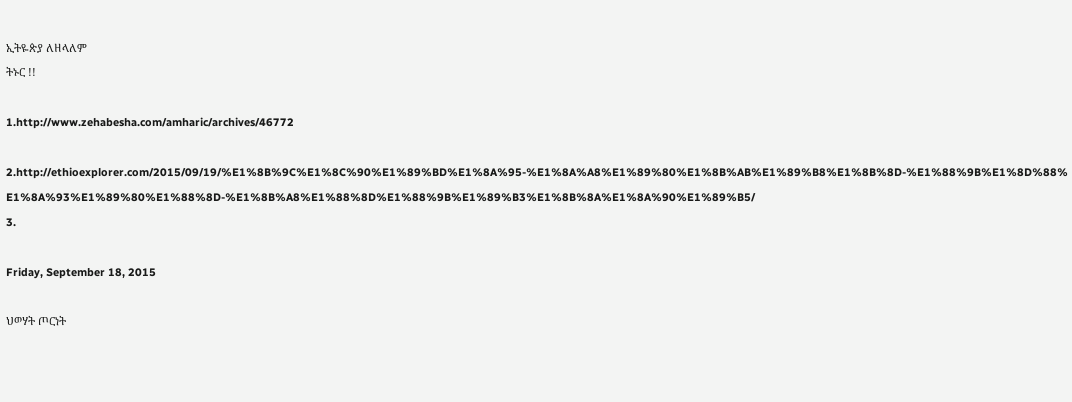ኢትዬጵያ ለዘላለም
ትኑር !!

1.http://www.zehabesha.com/amharic/archives/46772

2.http://ethioexplorer.com/2015/09/19/%E1%8B%9C%E1%8C%90%E1%89%BD%E1%8A%95-%E1%8A%A8%E1%89%80%E1%8B%AB%E1%89%B8%E1%8B%8D-%E1%88%9B%E1%8D%88%E1%8A%93%E1%89%80%E1%88%8D-%E1%8B%A8%E1%88%8D%E1%88%9B%E1%89%B3%E1%8B%8A%E1%8A%90%E1%89%B5/
3.

Friday, September 18, 2015

ህወሃት ጦርነት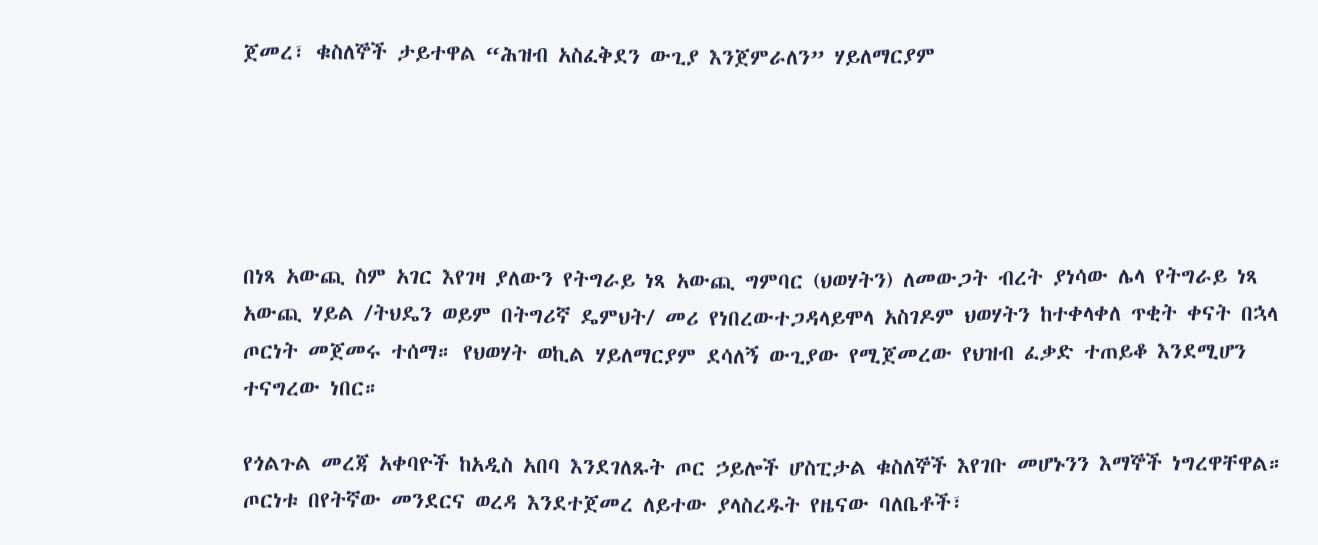ጀመረ፣ ቁስለኞች ታይተዋል “ሕዝብ አስፈቅደን ውጊያ እንጀምራለን” ሃይለማርያም





በነጻ አውጪ ስም አገር እየገዛ ያለውን የትግራይ ነጻ አውጪ ግምባር (ህወሃትን) ለመውጋት ብረት ያነሳው ሌላ የትግራይ ነጻ አውጪ ሃይል /ትህዴን ወይም በትግሪኛ ዴምህት/ መሪ የነበረውተጋዳላይሞላ አስገዶም ህወሃትን ከተቀላቀለ ጥቂት ቀናት በኋላ ጦርነት መጀመሩ ተሰማ። የህወሃት ወኪል ሃይለማርያም ደሳለኝ ውጊያው የሚጀመረው የህዝብ ፈቃድ ተጠይቆ እንደሚሆን ተናግረው ነበር።

የጎልጉል መረጃ አቀባዮች ከአዲስ አበባ እንደገለጹት ጦር ኃይሎች ሆስፒታል ቁስለኞች እየገቡ መሆኑንን እማኞች ነግረዋቸዋል። ጦርነቱ በየትኛው መንደርና ወረዳ እንደተጀመረ ለይተው ያላስረዱት የዜናው ባለቤቶች፣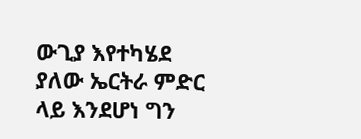ውጊያ እየተካሄደ ያለው ኤርትራ ምድር ላይ እንደሆነ ግን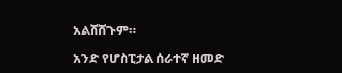አልሸሸጉም።

አንድ የሆስፒታል ሰራተኛ ዘመድ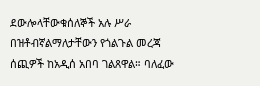ደውሎላቸውቁሰለኞች አሉ ሥራ በዝቶብኛልማለታቸውን የጎልጉል መረጃ ሰጪዎች ከአዲሰ አበባ ገልጸዋል። ባለፈው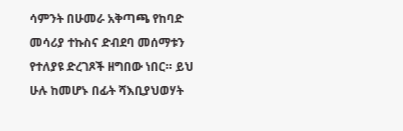ሳምንት በሁመራ አቅጣጫ የከባድ መሳሪያ ተኩስና ድብደባ መሰማቱን የተለያዩ ድረገጾች ዘግበው ነበር። ይህ ሁሉ ከመሆኑ በፊት ሻእቢያህወሃት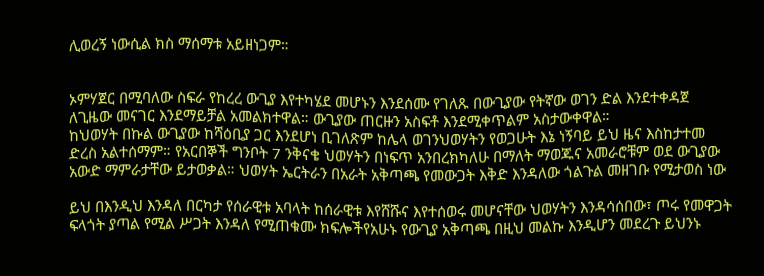ሊወረኝ ነውሲል ክስ ማሰማቱ አይዘነጋም።


ኦምሃጀር በሚባለው ስፍራ የከረረ ውጊያ እየተካሄደ መሆኑን እንደሰሙ የገለጹ በውጊያው የትኛው ወገን ድል እንደተቀዳጀ ለጊዜው መናገር እንደማይቻል አመልክተዋል። ውጊያው ጠርዙን አስፍቶ እንደሚቀጥልም አስታውቀዋል።
ከህወሃት በኩል ውጊያው ከሻዕቢያ ጋር እንደሆነ ቢገለጽም ከሌላ ወገንህወሃትን የወጋሁት እኔ ነኝባይ ይህ ዜና እስከታተመ ድረስ አልተሰማም። የአርበኞች ግንቦት 7 ንቅናቄ ህወሃትን በነፍጥ አንበረክካለሁ በማለት ማወጁና አመራሮቹም ወደ ውጊያው አውድ ማምራታቸው ይታወቃል። ህወሃት ኤርትራን በአራት አቅጣጫ የመውጋት እቅድ እንዳለው ጎልጉል መዘገቡ የሚታወስ ነው

ይህ በእንዲህ እንዳለ በርካታ የሰራዊቱ አባላት ከሰራዊቱ እየሸሹና እየተሰወሩ መሆናቸው ህወሃትን እንዳሳሰበው፣ ጦሩ የመዋጋት ፍላጎት ያጣል የሚል ሥጋት እንዳለ የሚጠቁሙ ክፍሎችየአሁኑ የውጊያ አቅጣጫ በዚህ መልኩ እንዲሆን መደረጉ ይህንኑ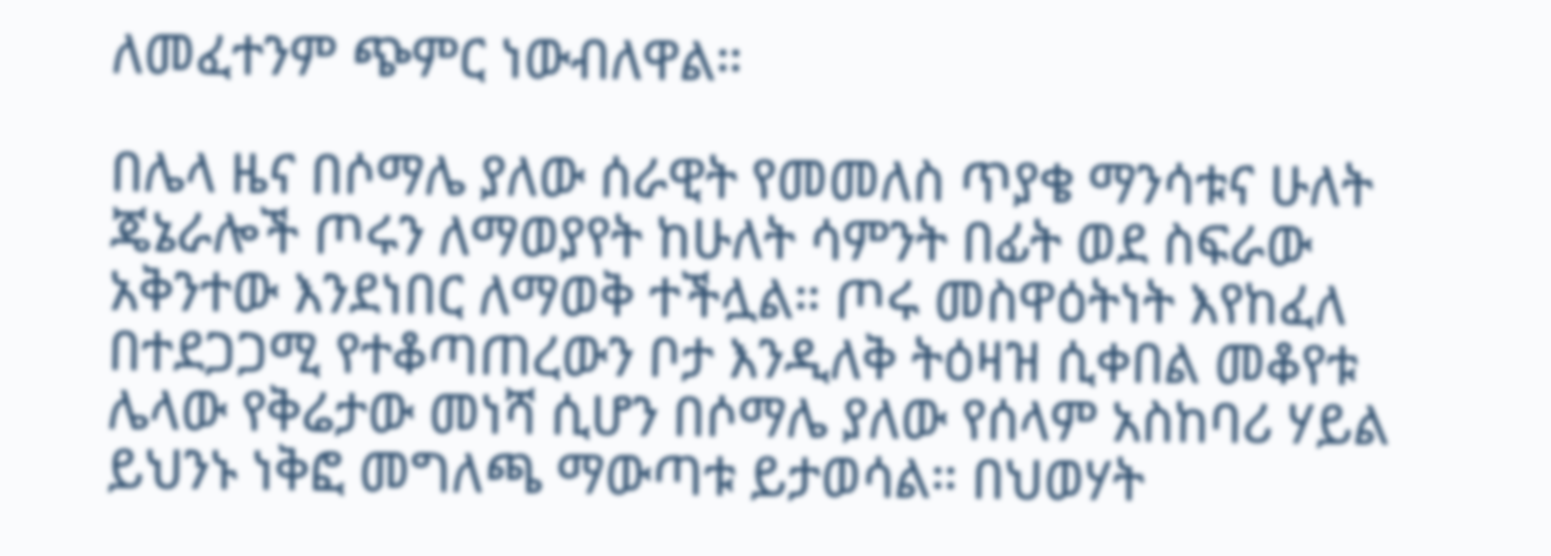ለመፈተንም ጭምር ነውብለዋል።

በሌላ ዜና በሶማሌ ያለው ሰራዊት የመመለስ ጥያቄ ማንሳቱና ሁለት ጄኔራሎች ጦሩን ለማወያየት ከሁለት ሳምንት በፊት ወደ ስፍራው አቅንተው እንደነበር ለማወቅ ተችሏል። ጦሩ መስዋዕትነት እየከፈለ በተደጋጋሚ የተቆጣጠረውን ቦታ እንዲለቅ ትዕዛዝ ሲቀበል መቆየቱ ሌላው የቅሬታው መነሻ ሲሆን በሶማሌ ያለው የሰላም አስከባሪ ሃይል ይህንኑ ነቅፎ መግለጫ ማውጣቱ ይታወሳል። በህወሃት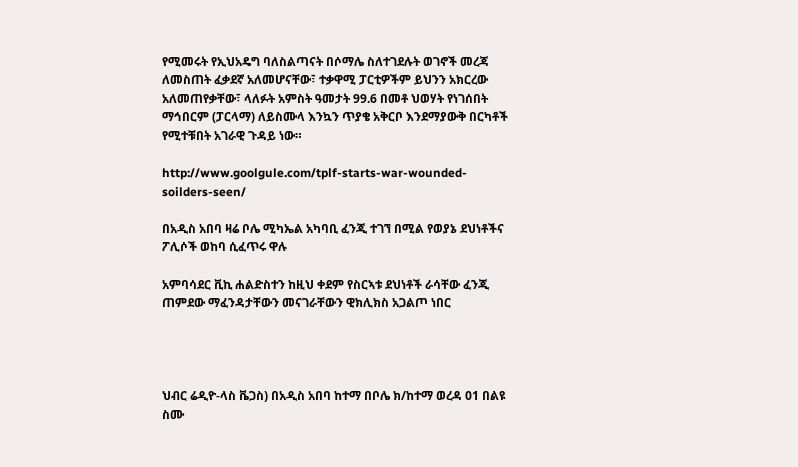የሚመሩት የኢህአዴግ ባለስልጣናት በሶማሌ ስለተገደሉት ወገኖች መረጃ ለመስጠት ፈቃደኛ አለመሆናቸው፣ ተቃዋሚ ፓርቲዎችም ይህንን አክርረው አለመጠየቃቸው፣ ላለፉት አምስት ዓመታት 99.6 በመቶ ህወሃት የነገሰበት ማኅበርም (ፓርላማ) ለይስሙላ እንኳን ጥያቄ አቅርቦ እንደማያውቅ በርካቶች የሚተቹበት አገራዊ ጉዳይ ነው።

http://www.goolgule.com/tplf-starts-war-wounded-soilders-seen/

በአዲስ አበባ ዛሬ ቦሌ ሚካኤል አካባቢ ፈንጂ ተገኘ በሚል የወያኔ ደህነቶችና ፖሊሶች ወከባ ሲፈጥሩ ዋሉ

አምባሳደር ቪኪ ሐልድስተን ከዚህ ቀደም የስርኣቱ ደህነቶች ራሳቸው ፈንጂ ጠምደው ማፈንዳታቸውን መናገራቸውን ዊክሊክስ አጋልጦ ነበር




ህብር ሬዲዮ-ላስ ቬጋስ) በአዲስ አበባ ከተማ በቦሌ ክ/ከተማ ወረዳ 01 በልዩ ስሙ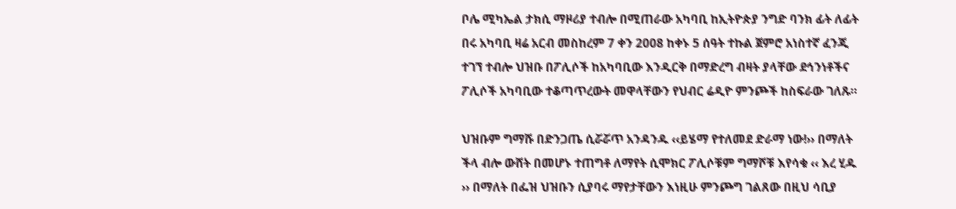ቦሌ ሚካኤል ታክሲ ማዞሪያ ተብሎ በሚጠራው አካባቢ ከኢትዮጵያ ንግድ ባንክ ፊት ለፊት በሩ አካባቢ ዛሬ አርብ መስከረም 7 ቀን 2008 ከቀኑ 5 ሰዓት ተኩል ጀምሮ አነስተኛ ፈንጂ ተገኘ ተብሎ ህዝቡ በፖሊሶች ከአካባቢው እንዲርቅ በማድረግ ብዛት ያላቸው ደኅንነቶችና ፖሊሶች አካባቢው ተቆጣጥረውት መዋላቸውን የህብር ሬዲዮ ምንጮች ከስፍራው ገለጹ።

ህዝቡም ግማሹ በድንጋጤ ሲሯሯጥ አንዳንዱ ‹‹ይሄማ የተለመደ ድራማ ነው!›› በማለት ችላ ብሎ ውሸት በመሆኑ ተጠግቶ ለማየት ሲሞክር ፖሊሶቹም ግማሾቹ እየሳቁ ‹‹ እረ ሂዱ ›› በማለት በፌዝ ህዝቡን ሲያባሩ ማየታቸውን እነዚሁ ምንጮግ ገልጸው በዚህ ሳቢያ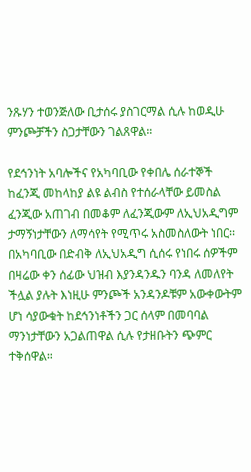ንጹሃን ተወንጅለው ቢታሰሩ ያስገርማል ሲሉ ከወዲሁ ምንጮቻችን ስጋታቸውን ገልጸዋል።

የደኅንነት አባሎችና የአካባቢው የቀበሌ ሰራተኞች ከፈንጂ መከላከያ ልዩ ልብስ የተሰራላቸው ይመስል ፈንጂው አጠገብ በመቆም ለፈንጂውም ለኢህአዲግም ታማኝነታቸውን ለማሳየት የሚጥሩ አስመስለውት ነበር፡፡ በአካባቢው በድብቅ ለኢህአዲግ ሲሰሩ የነበሩ ሰዎችም በዛሬው ቀን ሰፊው ህዝብ እያንዳንዱን ባንዳ ለመለየት ችሏል ያሉት እነዚሁ ምንጮች አንዳንዶቹም አውቀውትም ሆነ ሳያውቁት ከደኅንነቶችን ጋር ሰላም በመባባል ማንነታቸውን አጋልጠዋል ሲሉ የታዘቡትን ጭምር ተቅሰዋል።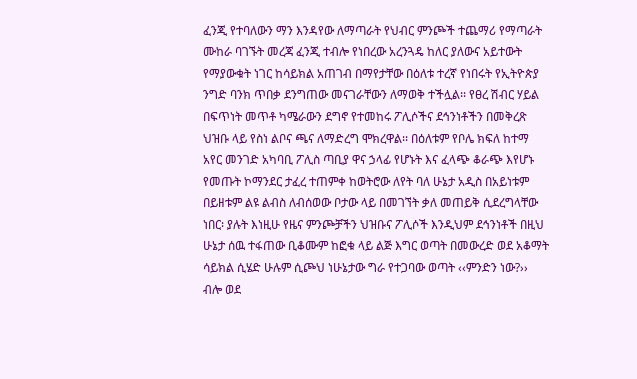ፈንጂ የተባለውን ማን እንዳየው ለማጣራት የህብር ምንጮች ተጨማሪ የማጣራት ሙከራ ባገኙት መረጃ ፈንጂ ተብሎ የነበረው አረንጓዴ ከለር ያለውና አይተውት የማያውቁት ነገር ከሳይክል አጠገብ በማየታቸው በዕለቱ ተረኛ የነበሩት የኢትዮጵያ ንግድ ባንክ ጥበቃ ደንግጠው መናገራቸውን ለማወቅ ተችሏል፡፡ የፀረ ሽብር ሃይል በፍጥነት መጥቶ ካሜራውን ደግኖ የተመከሩ ፖሊሶችና ደኅንነቶችን በመቅረጽ ህዝቡ ላይ የስነ ልቦና ጫና ለማድረግ ሞክረዋል፡፡ በዕለቱም የቦሌ ክፍለ ከተማ አየር መንገድ አካባቢ ፖሊስ ጣቢያ ዋና ኃላፊ የሆኑት እና ፈላጭ ቆራጭ እየሆኑ የመጡት ኮማንደር ታፈረ ተጠምቀ ከወትሮው ለየት ባለ ሁኔታ አዲስ በአይነቱም በይዘቱም ልዩ ልብስ ለብሰወው ቦታው ላይ በመገኘት ቃለ መጠይቅ ሲደረግላቸው ነበር፡ ያሉት እነዚሁ የዜና ምንጮቻችን ህዝቡና ፖሊሶች እንዲህም ደኅንነቶች በዚህ ሁኔታ ሰዉ ተፋጠው ቢቆሙም ከፎቁ ላይ ልጅ እግር ወጣት በመውረድ ወደ አቆማት ሳይክል ሲሄድ ሁሉም ሲጮህ ነሁኔታው ግራ የተጋባው ወጣት ‹‹ምንድን ነው?›› ብሎ ወደ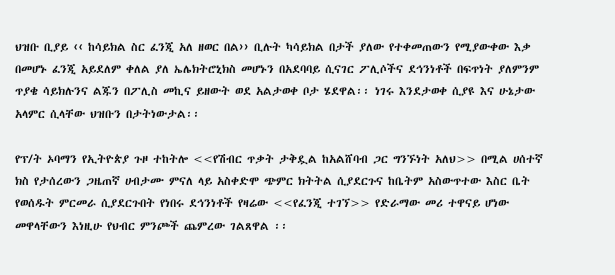ህዝቡ ቢያይ ‹‹ ከሳይክል ስር ፈንጂ አለ ዘወር በል›› ቢሉት ካሳይክል በታች ያለው የተቀመጠውን የሚያውቀው እቃ በመሆኑ ፈንጂ አይደለም ቀለል ያለ ኤሌክትሮኒክስ መሆኑን በአደባባይ ሲናገር ፖሊሶችና ደኅንነቶች በፍጥነት ያለምንም ጥያቄ ሳይክሉንና ልጁን በፖሊስ መኪና ይዘውት ወደ አልታወቀ ቦታ ሄደዋል፡፡ ነገሩ እንደታወቀ ሲያዩ እና ሁኔታው አላምር ሲላቸው ህዝቡን በታትነውታል፡፡

የፕ/ት ኦባማን የኢትዮጵያ ጉዞ ተከትሎ <<የሽብር ጥቃት ታቅዷል ከአልሸባብ ጋር ግንኙነት አለህ>> በሚል ሀሰተኛ ክስ የታሰረውን ጋዜጠኛ ሀብታሙ ምናለ ላይ አስቀድሞ ጭምር ክትትል ሲያደርጉና ከቤትም አስውጥተው እስር ቤት የወሰዱት ምርመራ ሲያደርጉበት የነበሩ ደኅንነቶች የዛሬው <<የፈንጂ ተገኘ>> የድራማው መሪ ተዋናይ ሆነው መዋላቸውን እነዚሁ የህብር ምንጮች ጨምረው ገልጸዋል ፡፡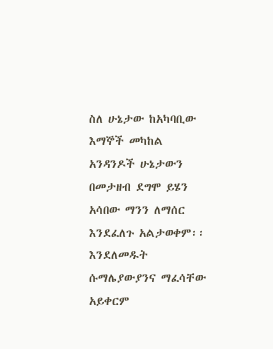ስለ ሁኔታው ከአካባቢው እማኞች መካከል አንዳንዶች ሁኔታውን በመታዘብ ደግሞ ይሄን አሳበው ማንን ለማሰር እንደፈለጉ አልታወቀም፡፡ እንደለመዱት ሱማሌያውያንና ማፈሳቸው አይቀርም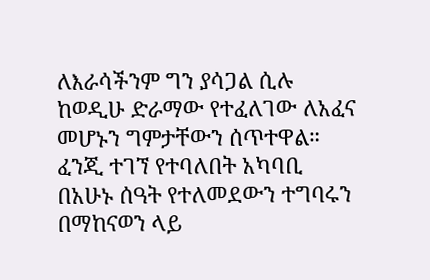ለእራሳችንም ግን ያሳጋል ሲሉ ከወዲሁ ድራማው የተፈለገው ለአፈና መሆኑን ግምታቸውን ሰጥተዋል። ፈንጂ ተገኘ የተባለበት አካባቢ በአሁኑ ሰዓት የተለመደውን ተግባሩን በማከናወን ላይ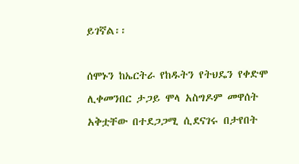ይገኛል፡፡

ሰሞኑን ከኤርትራ የከዱትን የትህዴን የቀድሞ ሊቀመንበር ታጋይ ሞላ አስግዶም መዋሰት አቅቷቸው በተደጋጋሚ ሲደናገሩ በታየበት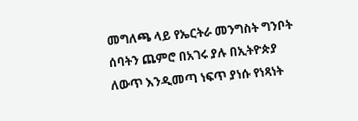መግለጫ ላይ የኤርትራ መንግስት ግንቦት ሰባትን ጨምሮ በአገሩ ያሉ በኢትዮጵያ ለውጥ እንዲመጣ ነፍጥ ያነሱ የነጻነት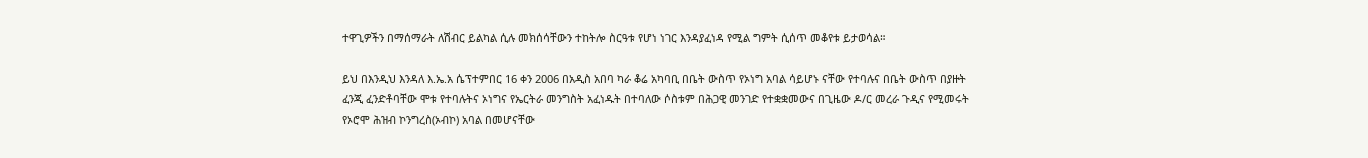ተዋጊዎችን በማሰማራት ለሽብር ይልካል ሲሉ መክሰሳቸውን ተከትሎ ስርዓቱ የሆነ ነገር እንዳያፈነዳ የሚል ግምት ሲሰጥ መቆየቱ ይታወሳል።

ይህ በእንዲህ እንዳለ እ.ኤ.አ ሴፕተምበር 16 ቀን 2006 በአዲስ አበባ ካራ ቆሬ አካባቢ በቤት ውስጥ የኦነግ አባል ሳይሆኑ ናቸው የተባሉና በቤት ውስጥ በያዙት ፈንጂ ፈንድቶባቸው ሞቱ የተባሉትና ኦነግና የኤርትራ መንግስት አፈነዱት በተባለው ሶስቱም በሕጋዊ መንገድ የተቋቋመውና በጊዜው ዶ/ር መረራ ጉዲና የሚመሩት የኦሮሞ ሕዝብ ኮንግረስ(ኦብኮ) አባል በመሆናቸው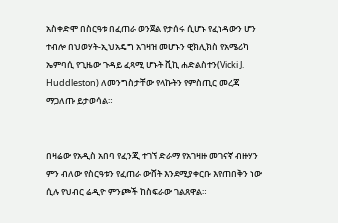አስቀድሞ በስርዓቱ በፈጠራ ወንጀል የታሰሩ ሲሆኑ የፈነዳውን ሆን ተብሎ በህወሃት-ኢህአዴግ አገዛዝ መሆኑን ዊክሊክስ የአሜሪካ ኤምባሲ የጊዜው ጉዳይ ፈጻሚ ሆኑት ቪኪ ሐድልስተን(Vicki J. Huddleston) ለመንግስታቸው የላኩትን የምስጢር መረጃ ማጋለጡ ይታወሳል።


በዛሬው የአዲስ አበባ የፈንጂ ተገኘ ድራማ የአገዛዙ መገናኛ ብዙሃን ምን ብለው የስርዓቱን የፈጠራ ውሸት እንደሚያቀርቡ እየጠበቅን ነው ሲሉ የህብር ሬዲዮ ምንጮች ከስፍራው ገልጸዋል።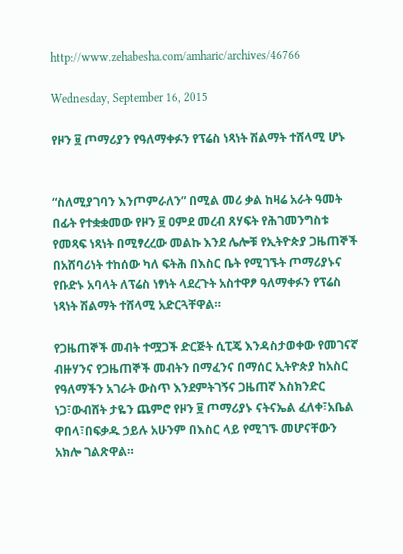http://www.zehabesha.com/amharic/archives/46766

Wednesday, September 16, 2015

የዞን ፱ ጦማሪያን የዓለማቀፉን የፕሬስ ነጻነት ሽልማት ተሸላሚ ሆኑ


“ስለሚያገባን እንጦምራለን” በሚል መሪ ቃል ከዛሬ አራት ዓመት በፊት የተቋቋመው የዞን ፱ ዐምደ መረብ ጸሃፍት የሕገመንግስቱ የመጻፍ ነጻነት በሚፃረረው መልኩ እንደ ሌሎቹ የኢትዮጵያ ጋዜጠኞች በአሸባሪነት ተከሰው ካለ ፍትሕ በእስር ቤት የሚገኙት ጦማሪያኑና የቡድኑ አባላት ለፕሬስ ነፃነት ላደረጉት አስተዋፆ ዓለማቀፉን የፕሬስ ነጻነት ሽልማት ተሸላሚ አድርጓቸዋል።

የጋዜጠኞች መብት ተሟጋች ድርጅት ሲፒጄ እንዳስታወቀው የመገናኛ ብዙሃንና የጋዜጠኞች መብትን በማፈንና በማሰር ኢትዮጵያ ከአስር የዓለማችን አገራት ውስጥ እንደምትገኝና ጋዜጠኛ እስክንድር ነጋ፣ውብሸት ታዬን ጨምሮ የዞን ፱ ጦማሪያኑ ናትናኤል ፈለቀ፣አቤል ዋበላ፣በፍቃዱ ኃይሉ አሁንም በእስር ላይ የሚገኙ መሆናቸውን አክሎ ገልጽዋል።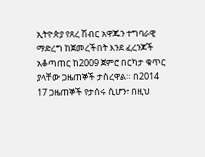ኢትዮጵያ የጸረ ሽብር አዋጁን ተግባራዊ ማድረግ ከጀመረችበት እንደ ፈረንጆች አቆጣጠር ከ2009 ጀምሮ በርካታ ቁጥር ያላቸው ጋዜጠኞች ታስረዋል። በ2014 17 ጋዜጠኞች የታሰሩ ሲሆን፣ በዚህ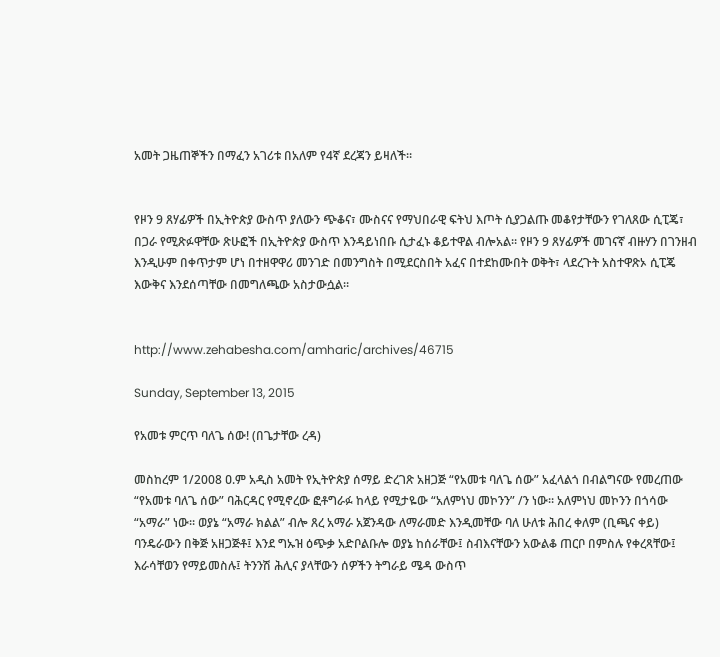አመት ጋዜጠኞችን በማፈን አገሪቱ በአለም የ4ኛ ደረጃን ይዛለች።


የዞን 9 ጸሃፊዎች በኢትዮጵያ ውስጥ ያለውን ጭቆና፣ ሙስናና የማህበራዊ ፍትህ እጦት ሲያጋልጡ መቆየታቸውን የገለጸው ሲፒጄ፣ በጋራ የሚጽፉዋቸው ጽሁፎች በኢትዮጵያ ውስጥ እንዳይነበቡ ሲታፈኑ ቆይተዋል ብሎአል። የዞን 9 ጸሃፊዎች መገናኛ ብዙሃን በገንዘብ እንዲሁም በቀጥታም ሆነ በተዘዋዋሪ መንገድ በመንግስት በሚደርስበት አፈና በተደከሙበት ወቅት፣ ላደረጉት አስተዋጽኦ ሲፒጄ እውቅና እንደሰጣቸው በመግለጫው አስታውሷል።


http://www.zehabesha.com/amharic/archives/46715

Sunday, September 13, 2015

የአመቱ ምርጥ ባለጌ ሰው! (በጌታቸው ረዳ)

መስከረም 1/2008 ዐ.ም አዲስ አመት የኢትዮጵያ ሰማይ ድረገጽ አዘጋጅ “የአመቱ ባለጌ ሰው” አፈላልጎ በብልግናው የመረጠው “የአመቱ ባለጌ ሰው” ባሕርዳር የሚኖረው ፎቶግራፉ ከላይ የሚታዬው “አለምነህ መኮንን” /ን ነው። አለምነህ መኮንን በጎሳው “አማራ” ነው። ወያኔ “አማራ ክልል” ብሎ ጸረ አማራ አጀንዳው ለማራመድ እንዲመቸው ባለ ሁለቱ ሕበረ ቀለም (ቢጫና ቀይ) ባንዴራውን በቅጅ አዘጋጅቶ፤ እንደ ግኡዝ ዕጭቃ አድቦልቡሎ ወያኔ ከሰራቸው፤ ስብእናቸውን አውልቆ ጠርቦ በምስሉ የቀረጻቸው፤ እራሳቸወን የማይመስሉ፤ ትንንሽ ሕሊና ያላቸውን ሰዎችን ትግራይ ሜዳ ውስጥ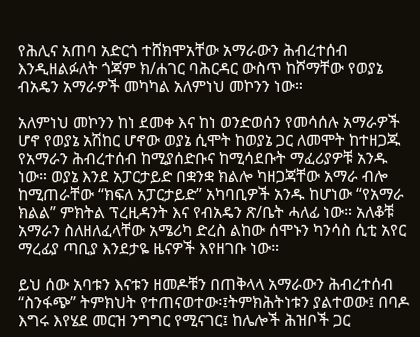የሕሊና አጠባ አድርጎ ተሸክሞአቸው አማራውን ሕብረተሰብ እንዲዘልፉለት ጎጃም ክ/ሐገር ባሕርዳር ውስጥ ከሾማቸው የወያኔ ብአዴን አማራዎች መካካል አለምነህ መኮንን ነው።

አለምነህ መኮንን ከነ ደመቀ እና ከነ ወንድወሰን የመሳሰሉ አማራዎች ሆኖ የወያኔ አሽከር ሆኖው ወያኔ ሲሞት ከወያኔ ጋር ለመሞት ከተዘጋጁ የአማራን ሕብረተሰብ ከሚያሰድቡና ከሚሳደቡት ማፈሪያዎቹ አንዱ ነው። ወያኔ እንደ አፓርታይድ በቋንቋ ክልሎ ካዘጋጃቸው አማራ ብሎ ከሚጠራቸው “ክፍለ አፓርታይድ” አካባቢዎች አንዱ ከሆነው “የአማራ ክልል” ምክትል ፕረዚዳንት እና የብአዴን ጽ/ቤት ሓለፊ ነው። አለቆቹ አማራን ስለዘለፈላቸው አሜሪካ ድረስ ልከው ሰሞኑን ካንሳስ ሲቲ አየር ማረፊያ ጣቢያ እንደታዬ ዜናዎች እየዘገቡ ነው።

ይህ ሰው አባቱን እናቱን ዘመዶቹን በጠቅላላ አማራውን ሕብረተሰብ
“ስንፋጭ” ትምክህት የተጠናወተው፡፤ትምክሕትነቱን ያልተወው፤ በባዶ እግሩ እየሄደ መርዝ ንግግር የሚናገር፤ ከሌሎች ሕዝቦች ጋር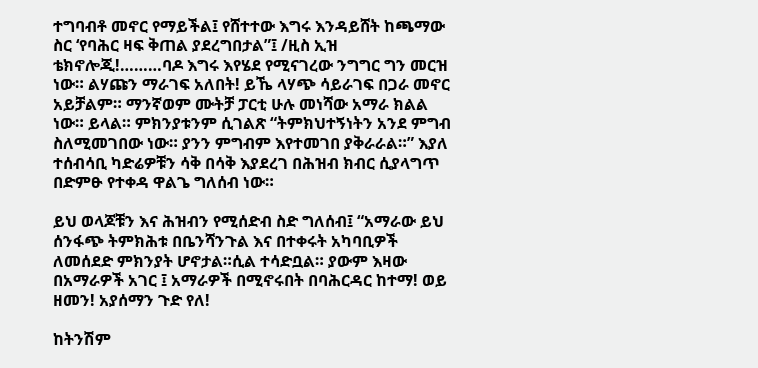ተግባብቶ መኖር የማይችል፤ የሸተተው እግሩ እንዳይሸት ከጫማው ስር ‘የባሕር ዛፍ ቅጠል ያደረግበታል”፤ /ዚስ ኢዝ ቴክኖሎጂ!………ባዶ እግሩ እየሄደ የሚናገረው ንግግር ግን መርዝ ነው። ልሃጩን ማራገፍ አለበት! ይኼ ላሃጭ ሳይራገፍ በጋራ መኖር አይቻልም። ማንኛወም ሙትቻ ፓርቲ ሁሉ መነሻው አማራ ክልል ነው። ይላል። ምክንያቱንም ሲገልጽ “ትምክህተኝነትን አንደ ምግብ ስለሚመገበው ነው። ያንን ምግብም እየተመገበ ያቅራራል።” እያለ ተሰብሳቢ ካድሬዎቹን ሳቅ በሳቅ እያደረገ በሕዝብ ክብር ሲያላግጥ በድምፁ የተቀዳ ዋልጌ ግለሰብ ነው።

ይህ ወላጆቹን እና ሕዝብን የሚሰድብ ስድ ግለሰብ፤ “አማራው ይህ ሰንፋጭ ትምክሕቱ በቤንሻንጉል እና በተቀሩት አካባቢዎች ለመሰደድ ምክንያት ሆኖታል።ሲል ተሳድቧል። ያውም እዛው በአማራዎች አገር ፤ አማራዎች በሚኖሩበት በባሕርዳር ከተማ! ወይ ዘመን! አያሰማን ጉድ የለ!

ከትንሽም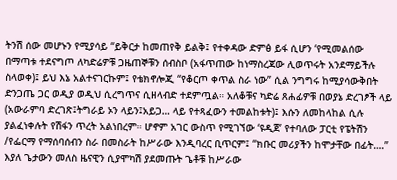ትንሽ ሰው መሆኑን የሚያሳይ “ይቅርታ ከመጠየቅ ይልቅ፤ የተቀዳው ድምፅ ይፋ ሲሆን ‘የሚመልሰው በማጣቱ ተደናግጦ ለካድሬዎቹ ጋዜጠኞቹን ሰብስቦ (አፋጥጠው ከነማስረጃው ሊወጥሩት አንደማይችሉ ስላወቀ)፤ ይህ እኔ አልተናገርኩም፤ የቴክኖሎጂ “የቆርጦ ቀጥል ስራ ነው” ሲል ንግግሩ ከሚያሳውቅበት ድንጋጤ ጋር ወዲያ ወዲህ ሲረግጥና ሲዘላብድ ተደምጧል። አለቆቹና ካድሬ ጸሐፊዎቹ በወያኔ ድረገፆች ላይ (አውራምባ ድረገጽ፤ትግራይ ኦን ላይን፤አይጋ… ላይ የተጻፈውን ተመልከቱት)፤ እሱን ለመከላከል ሲሉ ያልፈነቀሉት የሽፋን ጥረት አልነበረም። ሆኖም አገር ውስጥ የሚገኘው ‘ዩዲጀ’ የተባለው ፓርቲ የፔትሽን /የፌርማ የማሰባሰብን ስራ በመስራት ከሥራው እንዲባረር ቢጥርም፤ “ክቡር መሪያችን ከሞታቸው በፊት….” እያለ ጌታውን መለስ ዜናዊን ሲያሞካሽ ያደመጡት ጌቶቹ ከሥራው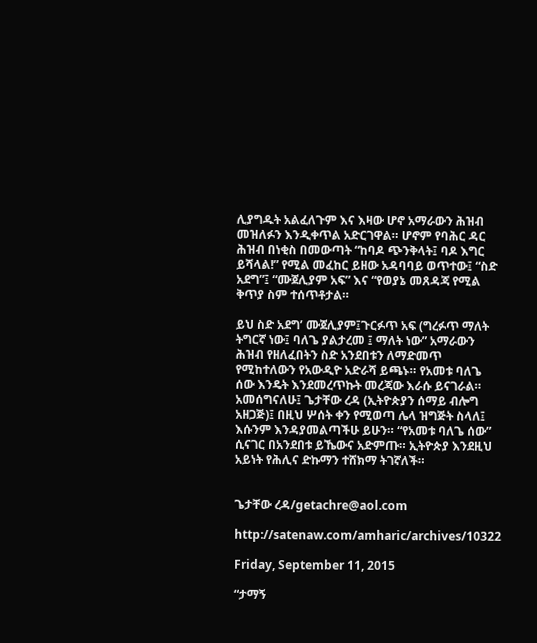ሊያግዱት አልፈለጉም እና እዛው ሆኖ አማራውን ሕዝብ መዝለፉን እንዲቀጥል አድርገዋል። ሆኖም የባሕር ዳር ሕዝብ በነቂስ በመውጣት “ከባዶ ጭንቅላት፤ ባዶ እግር ይሻላል!” የሚል መፈከር ይዘው አዳባባይ ወጥተው፤ “ስድ አደግ”፤ “ሙጀሊያም አፍ” እና “የወያኔ መጸዳጃ የሚል ቅጥያ ስም ተሰጥቶታል።

ይህ ስድ አደግ’ ሙጀሊያም፤ጉርፉጥ አፍ (ግረፉጥ ማለት ትግርኛ ነው፤ ባለጌ ያልታረመ ፤ ማለት ነው” አማራውን ሕዝብ የዘለፈበትን ስድ አንደበቱን ለማድመጥ የሚከተለውን የአውዲዮ አድራሻ ይጫኑ። የአመቱ ባለጌ ሰው እንዴት እንደመረጥኩት መረጃው እራሱ ይናገራል። አመሰግናለሁ፤ ጌታቸው ረዳ (ኢትዮጵያን ሰማይ ብሎግ አዘጋጅ)፤ በዚህ ሦሰት ቀን የሚወጣ ሌላ ዝግጅት ስላለ፤ እሱንም እንዳያመልጣችሁ ይሁን። “የአመቱ ባለጌ ሰው” ሲናገር በአንደበቱ ይኼውና አድምጡ። ኢትዮጵያ እንደዚህ አይነት የሕሊና ድኩማን ተሸክማ ትገኛለች።


ጌታቸው ረዳ/getachre@aol.com

http://satenaw.com/amharic/archives/10322

Friday, September 11, 2015

“ታማኝ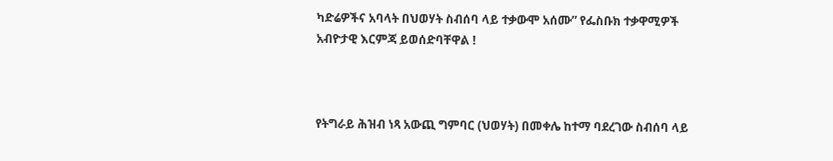ካድሬዎችና አባላት በህወሃት ስብሰባ ላይ ተቃውሞ አሰሙ” የፌስቡክ ተቃዋሚዎች አብዮታዊ እርምጃ ይወሰድባቸዋል !



የትግራይ ሕዝብ ነጻ አውጪ ግምባር (ህወሃት) በመቀሌ ከተማ ባደረገው ስብሰባ ላይ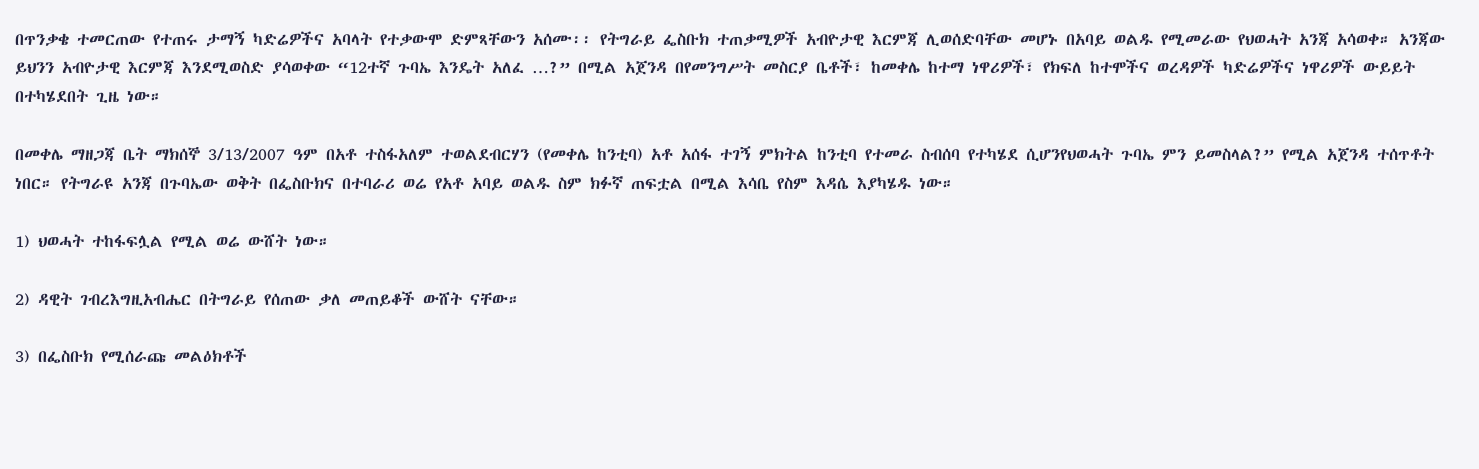በጥንቃቄ ተመርጠው የተጠሩ ታማኝ ካድሬዎችና አባላት የተቃውሞ ድምጻቸውን አሰሙ፡፡ የትግራይ ፌስቡክ ተጠቃሚዎች አብዮታዊ እርምጃ ሊወሰድባቸው መሆኑ በአባይ ወልዱ የሚመራው የህወሓት አንጃ አሳወቀ። አንጃው ይህንን አብዮታዊ እርምጃ እንደሚወስድ ያሳወቀው “12ተኛ ጉባኤ እንዴት አለፈ …?” በሚል አጀንዳ በየመንግሥት መስርያ ቤቶች፣ ከመቀሌ ከተማ ነዋሪዎች፣ የክፍለ ከተሞችና ወረዳዎች ካድሬዎችና ነዋሪዎች ውይይት በተካሄደበት ጊዜ ነው።

በመቀሌ ማዘጋጃ ቤት ማክሰኞ 3/13/2007 ዓም በአቶ ተስፋአለም ተወልደብርሃን (የመቀሌ ከንቲባ) አቶ አሰፋ ተገኝ ምክትል ከንቲባ የተመራ ስብሰባ የተካሄደ ሲሆንየህወሓት ጉባኤ ምን ይመስላል?” የሚል አጀንዳ ተሰጥቶት ነበር። የትግራዩ አንጃ በጉባኤው ወቅት በፌስቡክና በተባራሪ ወሬ የአቶ አባይ ወልዱ ስም ክፉኛ ጠፍቷል በሚል እሳቤ የስም እዳሴ እያካሄዱ ነው።

1) ህወሓት ተከፋፍሏል የሚል ወሬ ውሸት ነው።

2) ዳዊት ገብረእግዚአብሔር በትግራይ የሰጠው ቃለ መጠይቆች ውሸት ናቸው።

3) በፌስቡክ የሚሰራጩ መልዕክቶች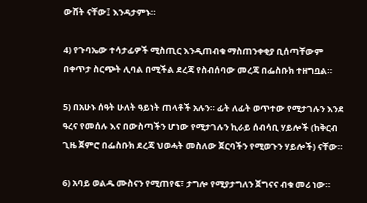ውሸት ናቸው፤ እንዳታምኑ።

4) የጉባኤው ተሳታፊዎች ሚስጢር እንዲጠብቁ ማስጠንቀቂያ ቢሰጣቸውም በቀጥታ ስርጭት ሊባል በሚችል ደረጃ የስብሰባው መረጃ በፌስቡክ ተዘግቧል።

5) በአሁኑ ሰዓት ሁለት ዓይነት ጠላቶች አሉን። ፊት ለፊት ወጥተው የሚታገሉን እንደ ዓረና የመሰሉ እና በውስጣችን ሆነው የሚታገሉን ኪራይ ሰብሳቢ ሃይሎች (ከቅርብ ጊዜ ጀምሮ በፌስቡክ ደረጃ ህወሓት መስለው ጀርባችን የሚወጉን ሃይሎች) ናቸው።

6) አባይ ወልዱ ሙስናን የሚጠየፍ፣ ታግሎ የሚያታግለን ጀግናና ብቁ መሪ ነው።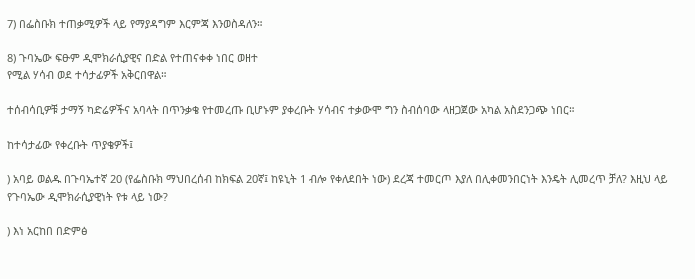7) በፌስቡክ ተጠቃሚዎች ላይ የማያዳግም እርምጃ እንወስዳለን።

8) ጉባኤው ፍፁም ዲሞክራሲያዊና በድል የተጠናቀቀ ነበር ወዘተ
የሚል ሃሳብ ወደ ተሳታፊዎች አቅርበዋል።

ተሰብሳቢዎቹ ታማኝ ካድሬዎችና አባላት በጥንቃቄ የተመረጡ ቢሆኑም ያቀረቡት ሃሳብና ተቃውሞ ግን ስብሰባው ላዘጋጀው አካል አስደንጋጭ ነበር።

ከተሳታፊው የቀረቡት ጥያቄዎች፤

) አባይ ወልዱ በጉባኤተኛ 20 (የፌስቡክ ማህበረሰብ ከክፍል 20ኛ፤ ከዩኒት 1 ብሎ የቀለደበት ነው) ደረጃ ተመርጦ እያለ በሊቀመንበርነት እንዴት ሊመረጥ ቻለ? እዚህ ላይ የጉባኤው ዲሞክራሲያዊነት የቱ ላይ ነው?

) እነ አርከበ በድምፅ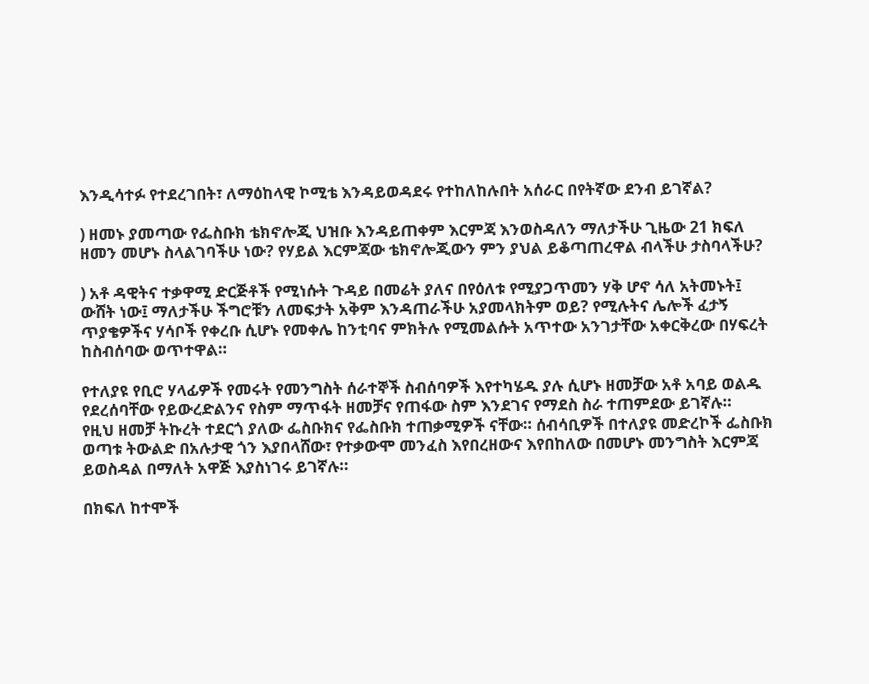እንዲሳተፉ የተደረገበት፣ ለማዕከላዊ ኮሚቴ እንዳይወዳደሩ የተከለከሉበት አሰራር በየትኛው ደንብ ይገኛል?

) ዘመኑ ያመጣው የፌስቡክ ቴክኖሎጂ ህዝቡ እንዳይጠቀም እርምጃ እንወስዳለን ማለታችሁ ጊዜው 21 ክፍለ ዘመን መሆኑ ስላልገባችሁ ነው? የሃይል እርምጃው ቴክኖሎጂውን ምን ያህል ይቆጣጠረዋል ብላችሁ ታስባላችሁ?

) አቶ ዳዊትና ተቃዋሚ ድርጅቶች የሚነሱት ጉዳይ በመሬት ያለና በየዕለቱ የሚያጋጥመን ሃቅ ሆኖ ሳለ አትመኑት፤ ውሸት ነው፤ ማለታችሁ ችግሮቹን ለመፍታት አቅም እንዳጠራችሁ አያመላክትም ወይ? የሚሉትና ሌሎች ፈታኝ ጥያቄዎችና ሃሳቦች የቀረቡ ሲሆኑ የመቀሌ ከንቲባና ምክትሉ የሚመልሱት አጥተው አንገታቸው አቀርቅረው በሃፍረት ከስብሰባው ወጥተዋል።

የተለያዩ የቢሮ ሃላፊዎች የመሩት የመንግስት ሰራተኞች ስብሰባዎች እየተካሄዱ ያሉ ሲሆኑ ዘመቻው አቶ አባይ ወልዱ የደረሰባቸው የይውረድልንና የስም ማጥፋት ዘመቻና የጠፋው ስም እንደገና የማደስ ስራ ተጠምደው ይገኛሉ።
የዚህ ዘመቻ ትኩረት ተደርጎ ያለው ፌስቡክና የፌስቡክ ተጠቃሚዎች ናቸው። ሰብሳቢዎች በተለያዩ መድረኮች ፌስቡክ ወጣቱ ትውልድ በአሉታዊ ጎን እያበላሸው፣ የተቃውሞ መንፈስ እየበረዘውና እየበከለው በመሆኑ መንግስት እርምጃ ይወስዳል በማለት አዋጅ እያስነገሩ ይገኛሉ።

በክፍለ ከተሞች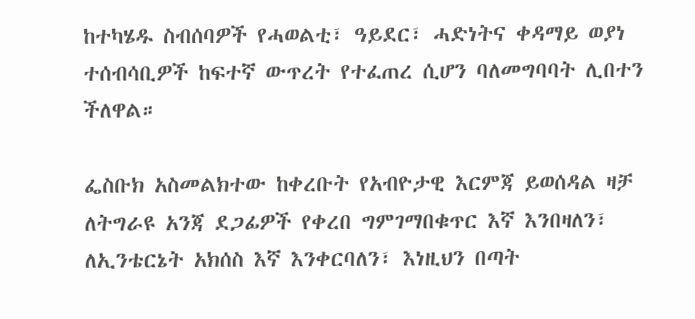ከተካሄዱ ስብሰባዎች የሓወልቲ፣ ዓይደር፣ ሓድነትና ቀዳማይ ወያነ ተሰብሳቢዎች ከፍተኛ ውጥረት የተፈጠረ ሲሆን ባለመግባባት ሊበተን ችለዋል።

ፌስቡክ አስመልክተው ከቀረቡት የአብዮታዊ እርምጃ ይወሰዳል ዛቻ ለትግራዩ አንጃ ደጋፊዎች የቀረበ ግምገማበቁጥር እኛ እንበዛለን፣ ለኢንቴርኔት አክሰስ እኛ እንቀርባለን፣ እነዚህን በጣት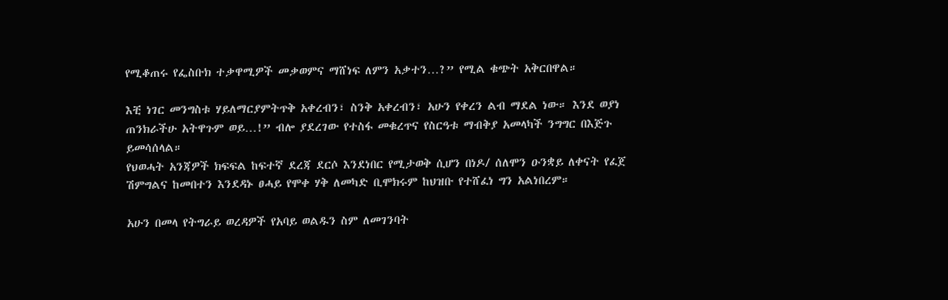የሚቆጠሩ የፌስቡክ ተቃዋሚዎች መቃወምና ማሸነፍ ለምን አቃተን…?” የሚል ቁጭት አቅርበዋል።

እቺ ነገር መንግስቱ ሃይለማርያምትጥቅ አቀረብን፣ ስንቅ አቀረብን፣ አሁን የቀረን ልብ ማደል ነው። እንደ ወያነ ጠንክራችሁ አትዋጉም ወይ…!” ብሎ ያደረገው የተስፋ መቁረጥና የስርዓቱ ማብቅያ አመላካች ንግግር በእጅጉ ይመሳሰላል።
የህወሓት አንጃዎች ክፍፍል ከፍተኛ ደረጃ ደርሶ እንደነበር የሚታወቅ ሲሆን በነዶ/ ሰለሞን ዑንቋይ ለቀናት የፈጀ ሽምግልና ከመበተን እንደዳኑ ፀሓይ የሞቀ ሃቅ ለመካድ ቢሞክሩም ከህዝቡ የተሸፈነ ግን አልነበረም።

አሁን በመላ የትግራይ ወረዳዎች የአባይ ወልዱን ስም ለመገንባት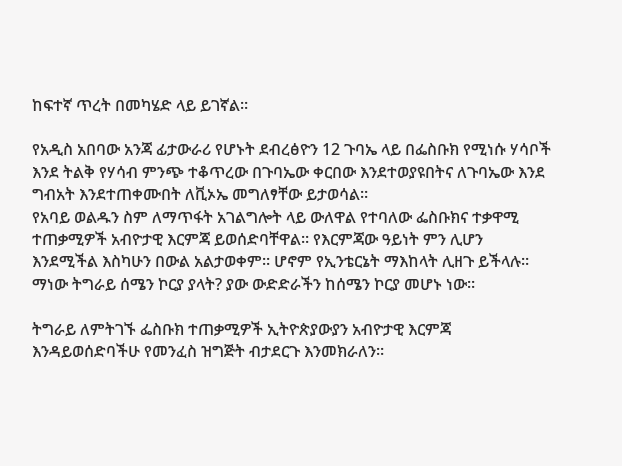ከፍተኛ ጥረት በመካሄድ ላይ ይገኛል።

የአዲስ አበባው አንጃ ፊታውራሪ የሆኑት ደብረፅዮን 12 ጉባኤ ላይ በፌስቡክ የሚነሱ ሃሳቦች እንደ ትልቅ የሃሳብ ምንጭ ተቆጥረው በጉባኤው ቀርበው እንደተወያዩበትና ለጉባኤው እንደ ግብአት እንደተጠቀሙበት ለቪኦኤ መግለፃቸው ይታወሳል።
የአባይ ወልዱን ስም ለማጥፋት አገልግሎት ላይ ውለዋል የተባለው ፌስቡክና ተቃዋሚ ተጠቃሚዎች አብዮታዊ እርምጃ ይወሰድባቸዋል። የእርምጃው ዓይነት ምን ሊሆን እንደሚችል እስካሁን በውል አልታወቀም። ሆኖም የኢንቴርኔት ማእከላት ሊዘጉ ይችላሉ። ማነው ትግራይ ሰሜን ኮርያ ያላት? ያው ውድድራችን ከሰሜን ኮርያ መሆኑ ነው።

ትግራይ ለምትገኙ ፌስቡክ ተጠቃሚዎች ኢትዮጵያውያን አብዮታዊ እርምጃ እንዳይወሰድባችሁ የመንፈስ ዝግጅት ብታደርጉ እንመክራለን።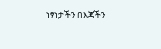ነፃነታችን በእጃችን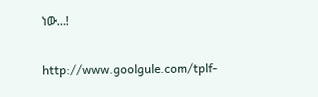ነው…!

http://www.goolgule.com/tplf-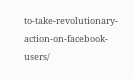to-take-revolutionary-action-on-facebook-users/